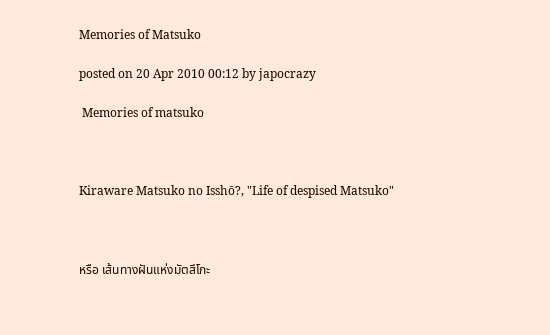Memories of Matsuko

posted on 20 Apr 2010 00:12 by japocrazy

 Memories of matsuko



Kiraware Matsuko no Isshō?, "Life of despised Matsuko"



หรือ เส้นทางฝันแห่งมัตสึโกะ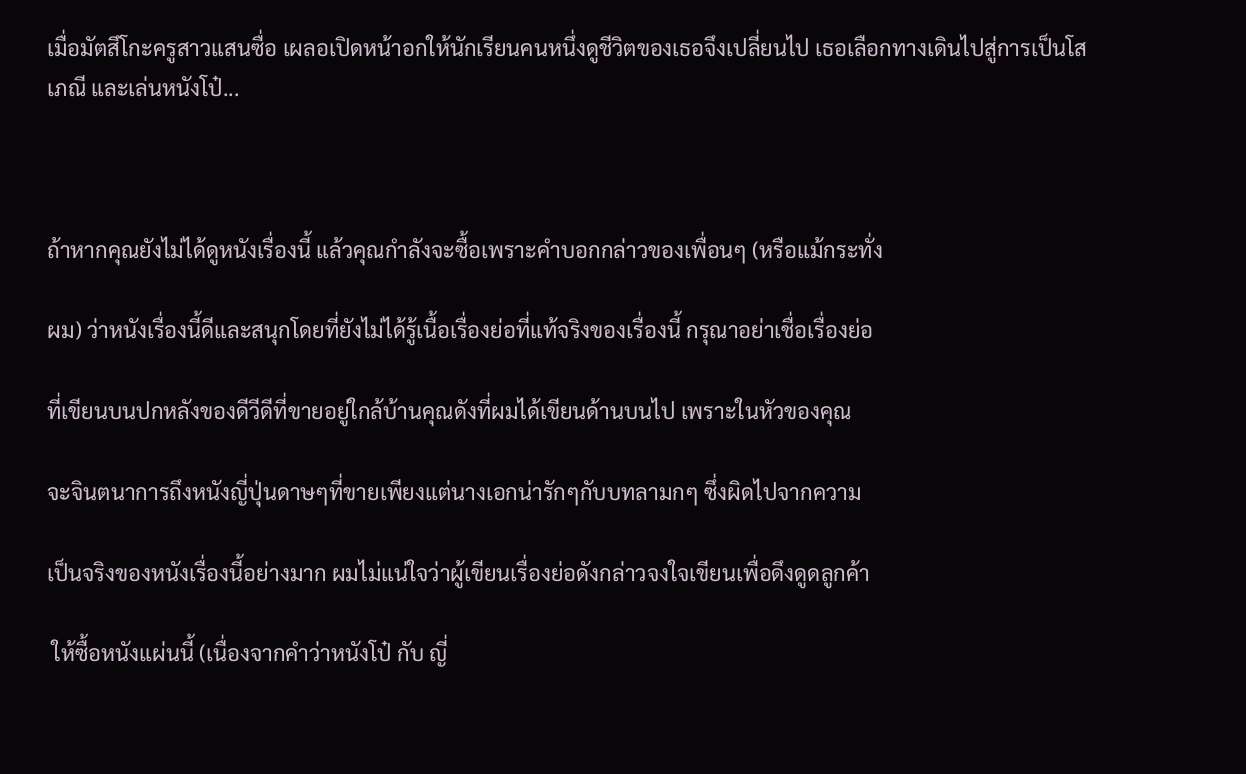เมื่อมัตสึโกะครูสาวแสนซื่อ เผลอเปิดหน้าอกให้นักเรียนคนหนึ่งดูชีวิตของเธอจึงเปลี่ยนไป เธอเลือกทางเดินไปสู่การเป็นโสเภณี และเล่นหนังโป๋...



ถ้าหากคุณยังไม่ได้ดูหนังเรื่องนี้ แล้วคุณกำลังจะซื้อเพราะคำบอกกล่าวของเพื่อนๆ (หรือแม้กระทั่ง

ผม) ว่าหนังเรื่องนี้ดีและสนุกโดยที่ยังไม่ได้รู้เนื้อเรื่องย่อที่แท้จริงของเรื่องนี้ กรุณาอย่าเชื่อเรื่องย่อ

ที่เขียนบนปกหลังของดีวีดีที่ขายอยู่ใกล้บ้านคุณดังที่ผมได้เขียนด้านบนไป เพราะในหัวของคุณ

จะจินตนาการถึงหนังญี่ปุ่นดาษๆที่ขายเพียงแต่นางเอกน่ารักๆกับบทลามกๆ ซึ่งผิดไปจากความ

เป็นจริงของหนังเรื่องนี้อย่างมาก ผมไม่แน่ใจว่าผู้เขียนเรื่องย่อดังกล่าวจงใจเขียนเพื่อดึงดูดลูกค้า

 ให้ซื้อหนังแผ่นนี้ (เนื่องจากคำว่าหนังโป๋ กับ ญี่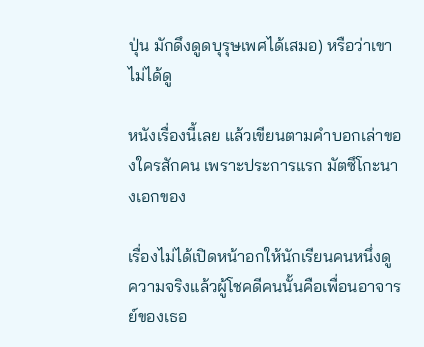ปุ่น มักดึงดูดบุรุษเพศได้เสมอ) หรือว่าเขาไม่ได้ดู

หนังเรื่องนี้เลย แล้วเขียนตามคำบอกเล่าของใครสักคน เพราะประการแรก มัตซึโกะนางเอกของ

เรื่องไม่ได้เปิดหน้าอกให้นักเรียนคนหนึ่งดู ความจริงแล้วผู้โชคดีคนนั้นคือเพื่อนอาจารย์ของเธอ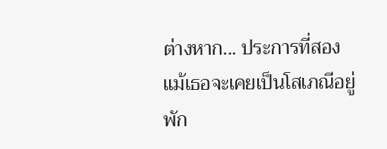ต่างหาก... ประการที่สอง แม้เธอจะเคยเป็นโสเภณีอยู่พัก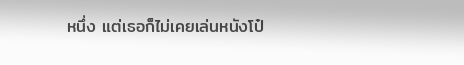หนึ่ง แต่เธอก็ไม่เคยเล่นหนังโป๋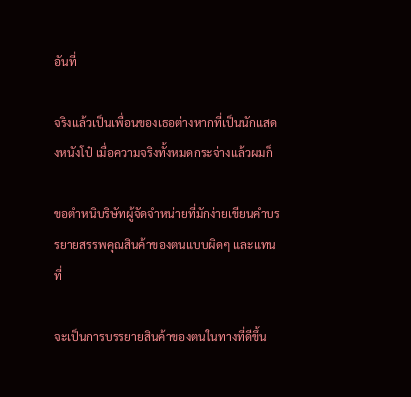อันที่

จริงแล้วเป็นเพื่อนของเธอต่างหากที่เป็นนักแสดงหนังโป๋ เมื่อความจริงทั้งหมดกระจ่างแล้วผมก็

ขอตำหนิบริษัทผู้จัดจำหน่ายที่มักง่ายเขียนคำบรรยายสรรพคุณสินค้าของตนแบบผิดๆ และแทนที่

จะเป็นการบรรยายสินค้าของตนในทางที่ดีขึ้น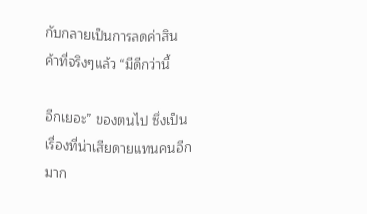กับกลายเป็นการลดค่าสินค้าที่จริงๆแล้ว “มีดีกว่านี้

อีกเยอะ” ของตนไป ซึ่งเป็นเรื่องที่น่าเสียดายแทนคนอีกมาก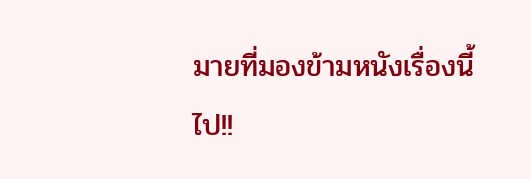มายที่มองข้ามหนังเรื่องนี้ไป!!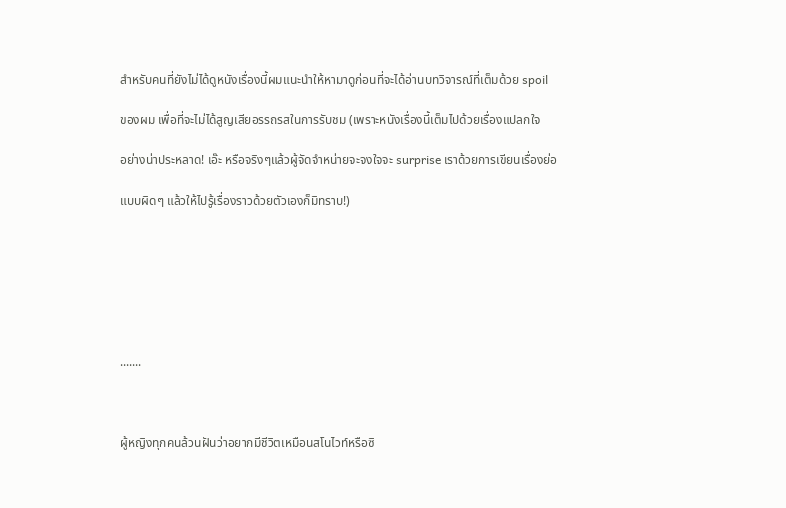สำหรับคนที่ยังไม่ได้ดูหนังเรื่องนี้ผมแนะนำให้หามาดูก่อนที่จะได้อ่านบทวิจารณ์ที่เต็มด้วย spoil

ของผม เพื่อที่จะไม่ได้สูญเสียอรรถรสในการรับชม (เพราะหนังเรื่องนี้เต็มไปด้วยเรื่องแปลกใจ

อย่างน่าประหลาด! เอ๊ะ หรือจริงๆแล้วผู้จัดจำหน่ายจะจงใจจะ surprise เราด้วยการเขียนเรื่องย่อ

แบบผิดๆ แล้วให้ไปรู้เรื่องราวด้วยตัวเองก็มิทราบ!)







.......



ผู้หญิงทุกคนล้วนฝันว่าอยากมีชีวิตเหมือนสโนไวท์หรือซิ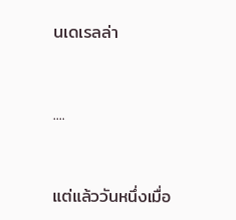นเดเรลล่า



....



แต่แล้ววันหนึ่งเมื่อ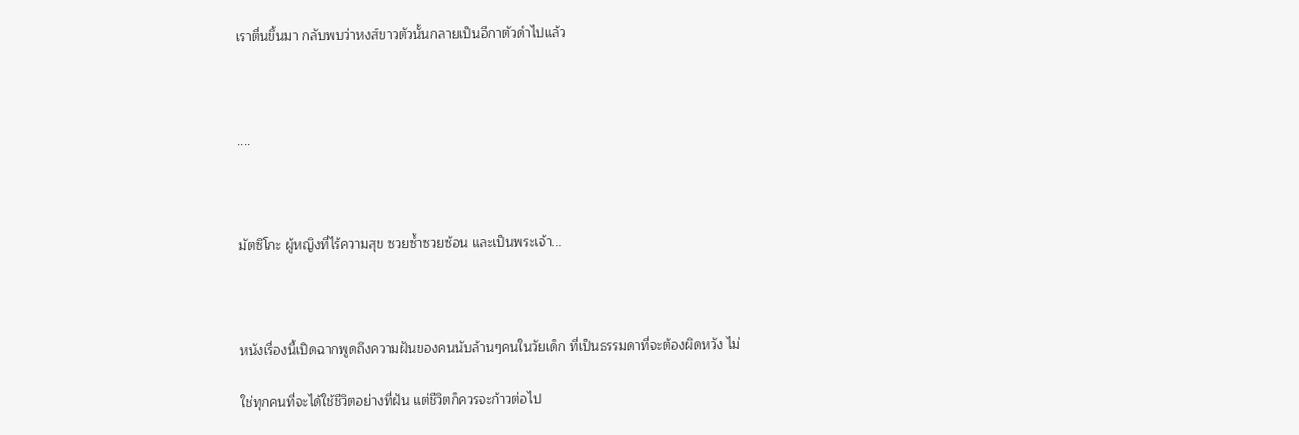เราตื่นขึ้นมา กลับพบว่าหงส์ขาวตัวนั้นกลายเป็นอีกาตัวดำไปแล้ว



....



มัตซึโกะ ผู้หญิงที่ไร้ความสุข ซวยซ้ำซวยซ้อน และเป็นพระเจ้า...



หนังเรื่องนี้เปิดฉากพูดถึงความฝันของคนนับล้านๆคนในวัยเด็ก ที่เป็นธรรมดาที่จะต้องผิดหวัง ไม่

ใช่ทุกคนที่จะได้ใช้ชีวิตอย่างที่ฝัน แต่ชีวิตก็ควรจะก้าวต่อไป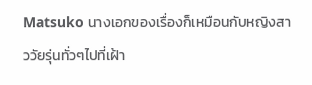Matsuko นางเอกของเรื่องก็เหมือนกับหญิงสาววัยรุ่นทั่วๆไปที่เฝ้า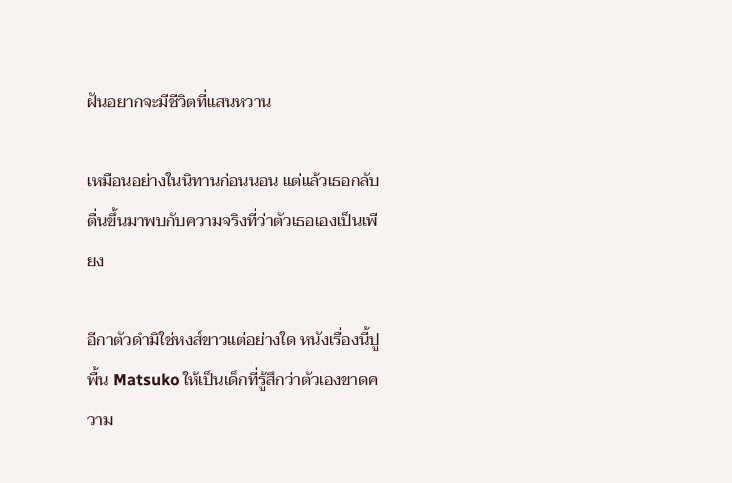ฝันอยากจะมีชีวิตที่แสนหวาน

เหมือนอย่างในนิทานก่อนนอน แต่แล้วเธอกลับตื่นขึ้นมาพบกับความจริงที่ว่าตัวเธอเองเป็นเพียง

อีกาตัวดำมิใช่หงส์ขาวแต่อย่างใด หนังเรื่องนี้ปูพื้น Matsuko ให้เป็นเด็กที่รู้สึกว่าตัวเองขาดความ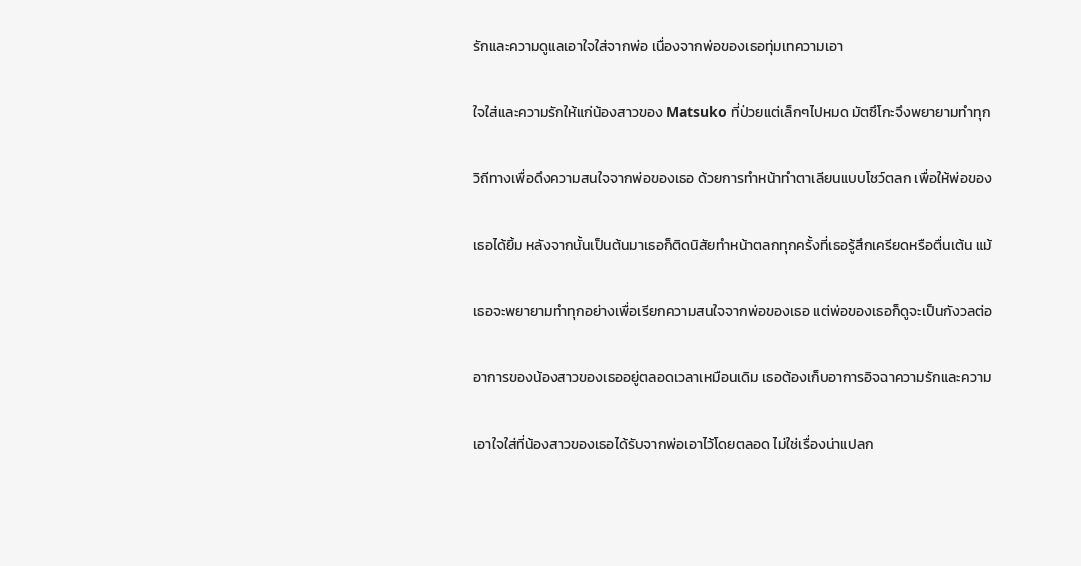รักและความดูแลเอาใจใส่จากพ่อ เนื่องจากพ่อของเธอทุ่มเทความเอา

ใจใส่และความรักให้แก่น้องสาวของ Matsuko ที่ป่วยแต่เล็กๆไปหมด มัตซึโกะจึงพยายามทำทุก

วิถีทางเพื่อดึงความสนใจจากพ่อของเธอ ด้วยการทำหน้าทำตาเลียนแบบโชว์ตลก เพื่อให้พ่อของ

เธอได้ยิ้ม หลังจากนั้นเป็นต้นมาเธอก็ติดนิสัยทำหน้าตลกทุกครั้งที่เธอรู้สึกเครียดหรือตื่นเต้น แม้

เธอจะพยายามทำทุกอย่างเพื่อเรียกความสนใจจากพ่อของเธอ แต่พ่อของเธอก็ดูจะเป็นกังวลต่อ

อาการของน้องสาวของเธออยู่ตลอดเวลาเหมือนเดิม เธอต้องเก็บอาการอิจฉาความรักและความ

เอาใจใส่ที่น้องสาวของเธอได้รับจากพ่อเอาไว้โดยตลอด ไม่ใช่เรื่องน่าแปลก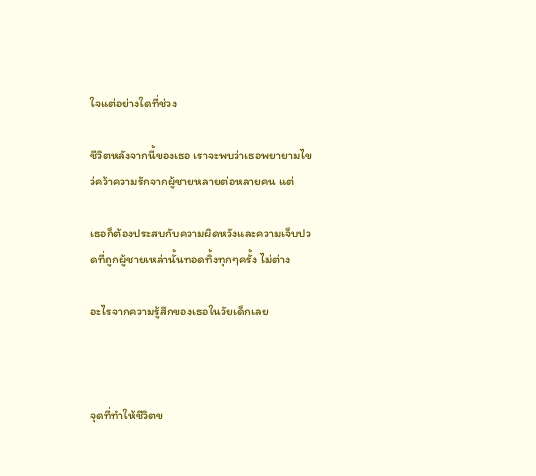ใจแต่อย่างใดที่ช่วง

ชีวิตหลังจากนี้ของเธอ เราจะพบว่าเธอพยายามไขว่คว้าความรักจากผู้ชายหลายต่อหลายคน แต่

เธอก็ต้องประสบกับความผิดหวังและความเจ็บปวดที่ถูกผู้ชายเหล่านั้นทอดทิ้งทุกๆครั้ง ไม่ต่าง

อะไรจากความรู้สึกของเธอในวัยเด็กเลย



จุดที่ทำให้ชีวิตข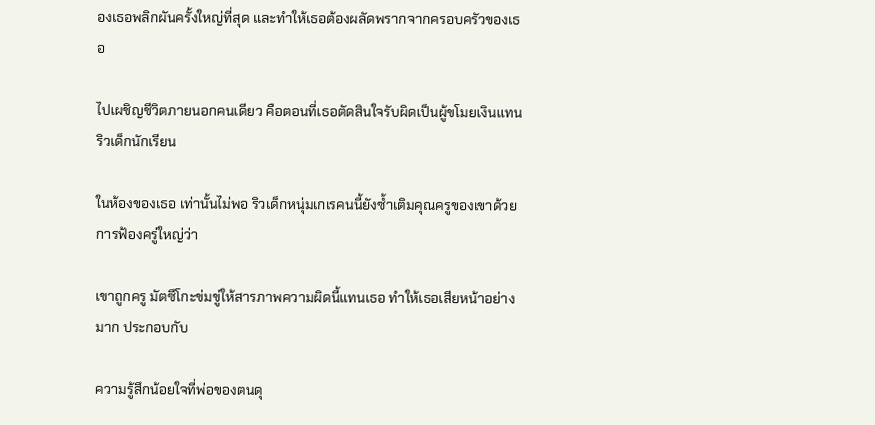องเธอพลิกผันครั้งใหญ่ที่สุด และทำให้เธอต้องผลัดพรากจากครอบครัวของเธอ

ไปเผชิญชีวิตภายนอกคนเดียว คือตอนที่เธอตัดสินใจรับผิดเป็นผู้ขโมยเงินแทน ริวเด็กนักเรียน

ในห้องของเธอ เท่านั้นไม่พอ ริวเด็กหนุ่มเกเรคนนี้ยังซ้ำเติมคุณครูของเขาด้วยการฟ้องครู่ใหญ่ว่า

เขาถูกครู มัตซึโกะข่มขู่ให้สารภาพความผิดนี้แทนเธอ ทำให้เธอเสียหน้าอย่างมาก ประกอบกับ

ความรู้สึกน้อยใจที่พ่อของตนดุ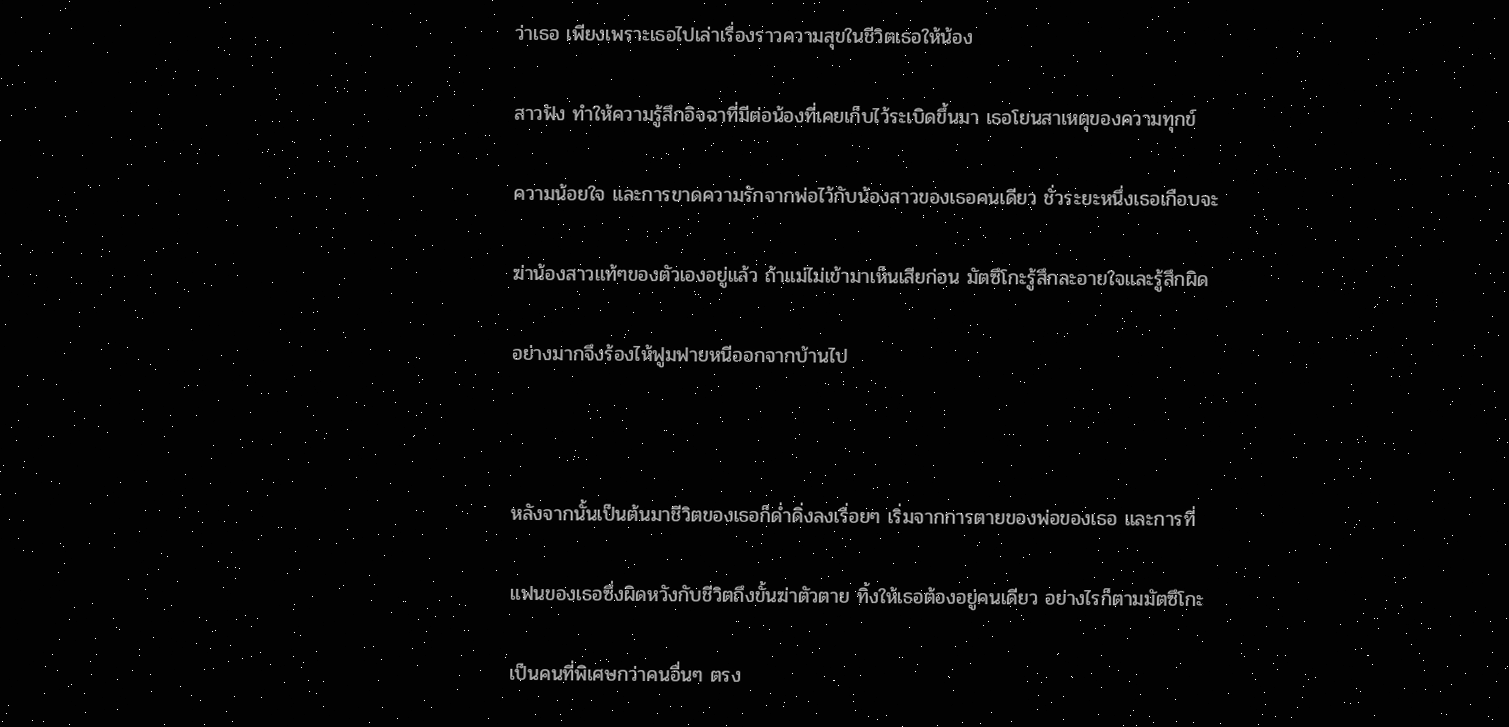ว่าเธอ เพียงเพราะเธอไปเล่าเรื่องราวความสุขในชีวิตเธอให้น้อง

สาวฟัง ทำให้ความรู้สึกอิจฉาที่มีต่อน้องที่เคยเก็บไว้ระเบิดขึ้นมา เธอโยนสาเหตุของความทุกข์

ความน้อยใจ และการขาดความรักจากพ่อไว้กับน้องสาวของเธอคนเดียว ชั่วระยะหนึ่งเธอเกือบจะ

ฆ่าน้องสาวแท้ๆของตัวเองอยู่แล้ว ถ้าแม่ไม่เข้ามาเห็นเสียก่อน มัตซึโกะรู้สึกละอายใจและรู้สึกผิด

อย่างมากจึงร้องไห้ฟูมฟายหนีออกจากบ้านไป



หลังจากนั้นเป็นต้นมาชีวิตของเธอก็ด่ำดิ่งลงเรื่อยๆ เริ่มจากการตายของพ่อของเธอ และการที่

แฟนของเธอซึ่งผิดหวังกับชีวิตถึงขั้นฆ่าตัวตาย ทิ้งให้เธอต้องอยู่คนเดียว อย่างไรก็ตามมัตซึโกะ

เป็นคนที่พิเศษกว่าคนอื่นๆ ตรง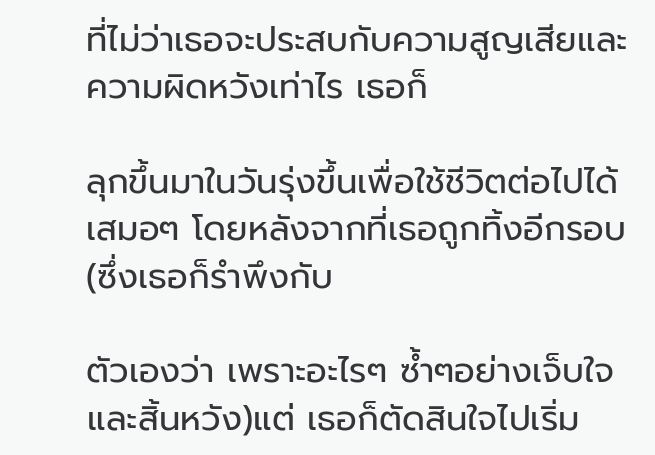ที่ไม่ว่าเธอจะประสบกับความสูญเสียและความผิดหวังเท่าไร เธอก็

ลุกขึ้นมาในวันรุ่งขึ้นเพื่อใช้ชีวิตต่อไปได้เสมอๆ โดยหลังจากที่เธอถูกทิ้งอีกรอบ (ซึ่งเธอก็รำพึงกับ

ตัวเองว่า เพราะอะไรๆ ซ้ำๆอย่างเจ็บใจและสิ้นหวัง)แต่ เธอก็ตัดสินใจไปเริ่ม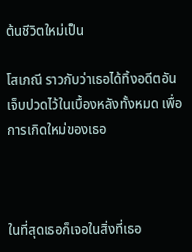ต้นชีวิตใหม่เป็น

โสเภณี ราวกับว่าเธอได้ทิ้งอดีตอันเจ็บปวดไว้ในเบื้องหลังทั้งหมด เพื่อการเกิดใหม่ของเธอ



ในที่สุดเธอก็เจอในสิ่งที่เธอ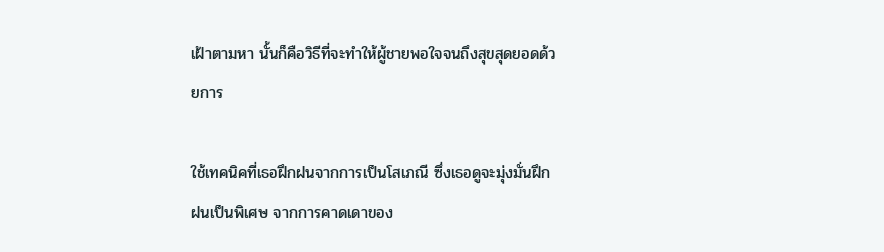เฝ้าตามหา นั้นก็คือวิธีที่จะทำให้ผู้ชายพอใจจนถึงสุขสุดยอดด้วยการ

ใช้เทคนิคที่เธอฝึกฝนจากการเป็นโสเภณี ซึ่งเธอดูจะมุ่งมั่นฝึกฝนเป็นพิเศษ จากการคาดเดาของ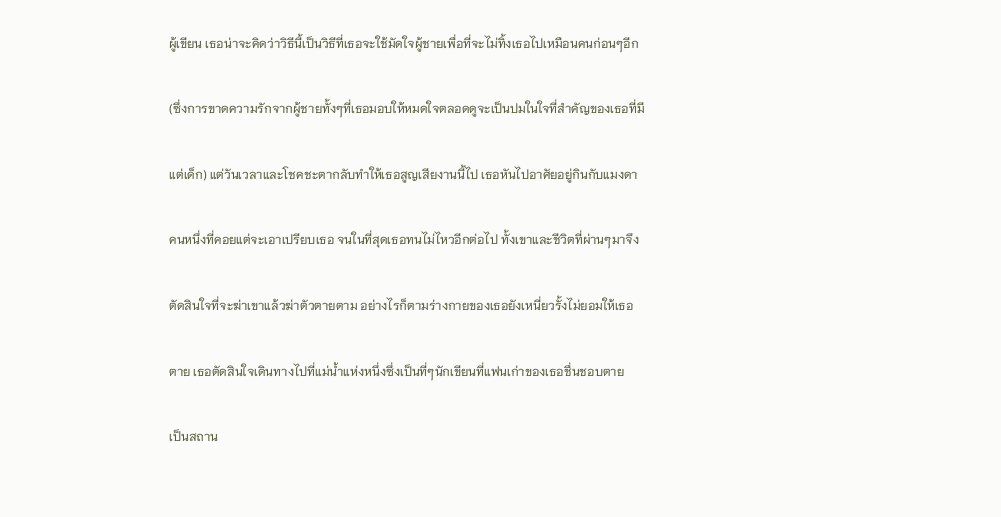ผู้เขียน เธอน่าจะคิดว่าวิธีนี้เป็นวิธีที่เธอจะใช้มัดใจผู้ชายเพื่อที่จะไม่ทิ้งเธอไปเหมือนคนก่อนๆอีก

(ซึ่งการขาดความรักจากผู้ชายทั้งๆที่เธอมอบให้หมดใจตลอดดูจะเป็นปมในใจที่สำคัญของเธอที่มี

แต่เด็ก) แต่วันเวลาและโชคชะตากลับทำให้เธอสูญเสียงานนี้ไป เธอหันไปอาศัยอยู่กินกับแมงดา

คนหนึ่งที่คอยแต่จะเอาเปรียบเธอ จนในที่สุดเธอทนไม่ไหวอีกต่อไป ทั้งเขาและชีวิตที่ผ่านๆมาจึง

ตัดสินใจที่จะฆ่าเขาแล้วฆ่าตัวตายตาม อย่างไรก็ตามร่างกายของเธอยังเหนี่ยวรั้งไม่ยอมให้เธอ

ตาย เธอตัดสินใจเดินทางไปที่แม่น้ำแห่งหนึ่งซึ่งเป็นที่ๆนักเขียนที่แฟนเก่าของเธอชื่นชอบตาย

เป็นสถาน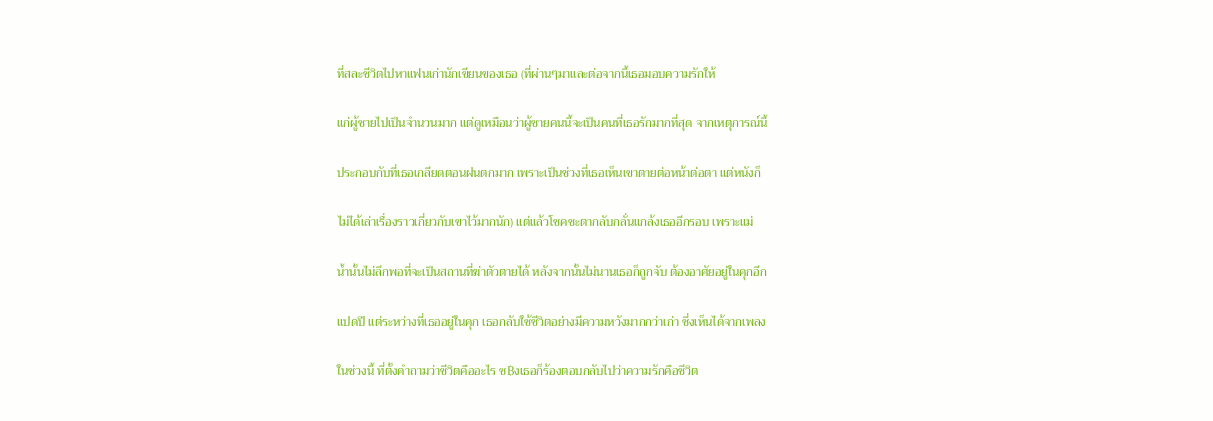ที่สละชีวิตไปหาแฟนเก่านักเขียนของเธอ (ที่ผ่านๆมาและต่อจากนี้เธอมอบความรักให้

แก่ผู้ชายไปเป็นจำนวนมาก แต่ดูเหมือนว่าผู้ชายคนนี้จะเป็นคนที่เธอรักมากที่สุด จากเหตุการณ์นี้

ประกอบกับที่เธอเกลียดตอนฝนตกมาก เพราะเป็นช่วงที่เธอเห็นเขาตายต่อหน้าต่อตา แต่หนังก็

ไม่ได้เล่าเรื่องราวเกี่ยวกับเขาไว้มากนัก) แต่แล้วโชคชะตากลับกลั่นแกล้งเธออีกรอบ เพราะแม่

น้ำนั้นไม่ลึกพอที่จะเป็นสถานที่ฆ่าตัวตายได้ หลังจากนั้นไม่นานเธอก็ถูกจับ ต้องอาศัยอยู่ในคุกอีก

แปดปี แต่ระหว่างที่เธออยู่ในคุก เธอกลับใช้ชีวิตอย่างมีความหวังมากกว่าเก่า ซึ่งเห็นได้จากเพลง

ในช่วงนี้ ที่ตั้งคำถามว่าชีวิตคืออะไร ซ฿งเธอก็ร้องตอบกลับไปว่าความรักคือชีวิต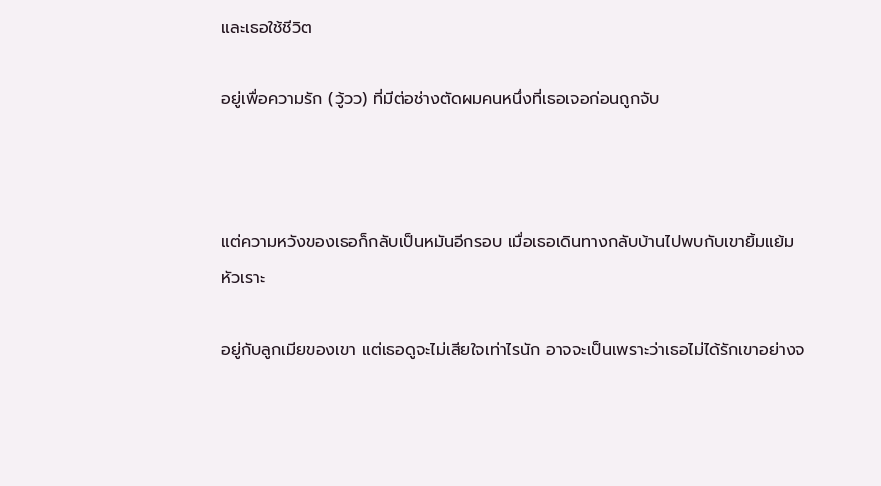และเธอใช้ชีวิต

อยู่เพื่อความรัก (วู้วว) ที่มีต่อช่างตัดผมคนหนึ่งที่เธอเจอก่อนถูกจับ



แต่ความหวังของเธอก็กลับเป็นหมันอีกรอบ เมื่อเธอเดินทางกลับบ้านไปพบกับเขายิ้มแย้มหัวเราะ

อยู่กับลูกเมียของเขา แต่เธอดูจะไม่เสียใจเท่าไรนัก อาจจะเป็นเพราะว่าเธอไม่ได้รักเขาอย่างจ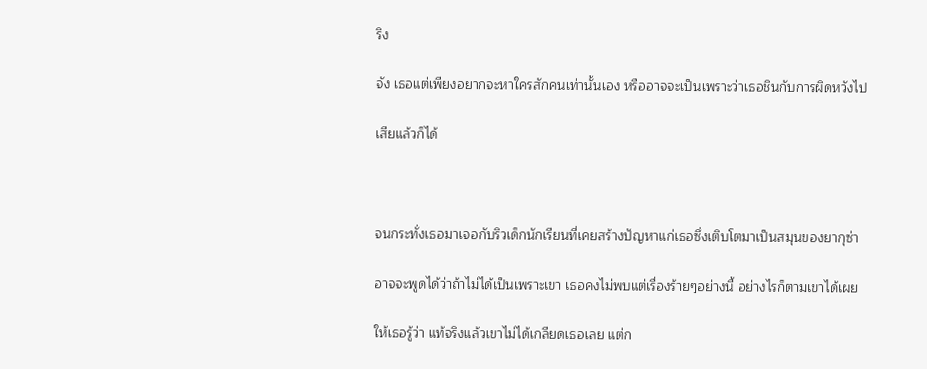ริง

จัง เธอแต่เพียงอยากจะหาใครสักคนเท่านั้นเอง หรืออาจจะเป็นเพราะว่าเธอชินกับการผิดหวังไป

เสียแล้วก็ได้



จนกระทั่งเธอมาเจอกับริวเด็กนักเรียนที่เคยสร้างปัญหาแก่เธอซึ่งเติบโตมาเป็นสมุนของยากุซ่า

อาจจะพูดได้ว่าถ้าไม่ได้เป็นเพราะเขา เธอคงไม่พบแต่เรื่องร้ายๆอย่างนี้ อย่างไรก็ตามเขาได้เผย

ให้เธอรู้ว่า แท้จริงแล้วเขาไม่ได้เกลียดเธอเลย แต่ก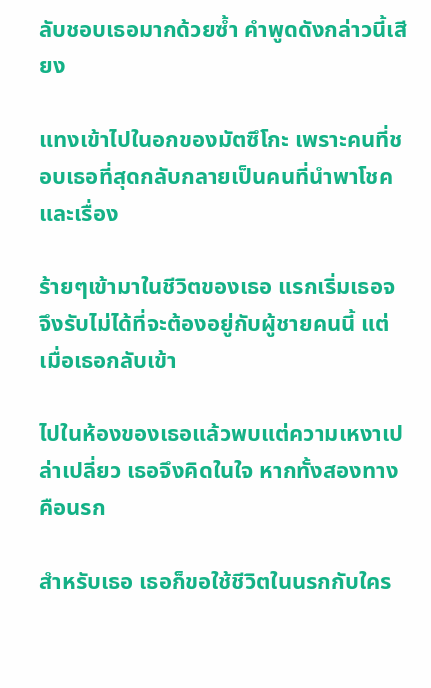ลับชอบเธอมากด้วยซ้ำ คำพูดดังกล่าวนี้เสียง

แทงเข้าไปในอกของมัตซึโกะ เพราะคนที่ชอบเธอที่สุดกลับกลายเป็นคนที่นำพาโชคและเรื่อง

ร้ายๆเข้ามาในชีวิตของเธอ แรกเริ่มเธอจจึงรับไม่ได้ที่จะต้องอยู่กับผู้ชายคนนี้ แต่เมื่อเธอกลับเข้า

ไปในห้องของเธอแล้วพบแต่ความเหงาเปล่าเปลี่ยว เธอจึงคิดในใจ หากทั้งสองทางคือนรก

สำหรับเธอ เธอก็ขอใช้ชีวิตในนรกกับใคร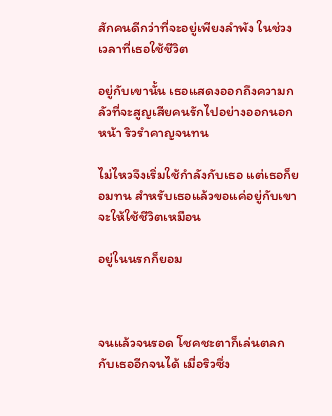สักคนดีกว่าที่จะอยู่เพียงลำพัง ในช่วงเวลาที่เธอใช้ชีวิต

อยู่กับเขานั้น เธอแสดงออกถึงความกลัวที่จะสูญเสียคนรักไปอย่างออกนอกหน้า ริวรำคาญจนทน

ไม่ไหวจึงเริ่มใช้กำลังกับเธอ แต่เธอก็ยอมทน สำหรับเธอแล้วขอแค่อยู่กับเขา จะให้ใช้ชีวิตเหมือน

อยู่ในนรกก็ยอม



จนแล้วจนรอด โชคชะตาก็เล่นตลกกับเธออีกจนได้ เมื่อริวซึ่ง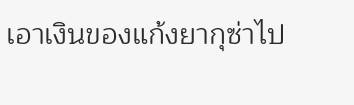เอาเงินของแก้งยากุซ่าไป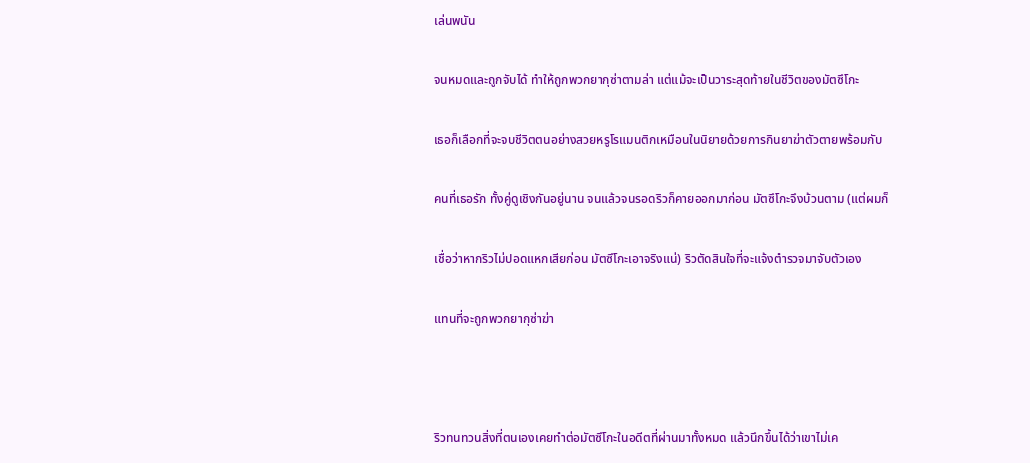เล่นพนัน

จนหมดและถูกจับได้ ทำให้ถูกพวกยากุซ่าตามล่า แต่แม้จะเป็นวาระสุดท้ายในชีวิตของมัตซึโกะ

เธอก็เลือกที่จะจบชีวิตตนอย่างสวยหรูโรแมนติกเหมือนในนิยายด้วยการกินยาฆ่าตัวตายพร้อมกับ

คนที่เธอรัก ทั้งคู่ดูเชิงกันอยู่นาน จนแล้วจนรอดริวก็คายออกมาก่อน มัตซึโกะจึงบ้วนตาม (แต่ผมก็

เชื่อว่าหากริวไม่ปอดแหกเสียก่อน มัตซึโกะเอาจริงแน่) ริวตัดสินใจที่จะแจ้งตำรวจมาจับตัวเอง

แทนที่จะถูกพวกยากุซ่าฆ่า



ริวทนทวนสิ่งที่ตนเองเคยทำต่อมัตซึโกะในอดีตที่ผ่านมาทั้งหมด แล้วนึกขึ้นได้ว่าเขาไม่เค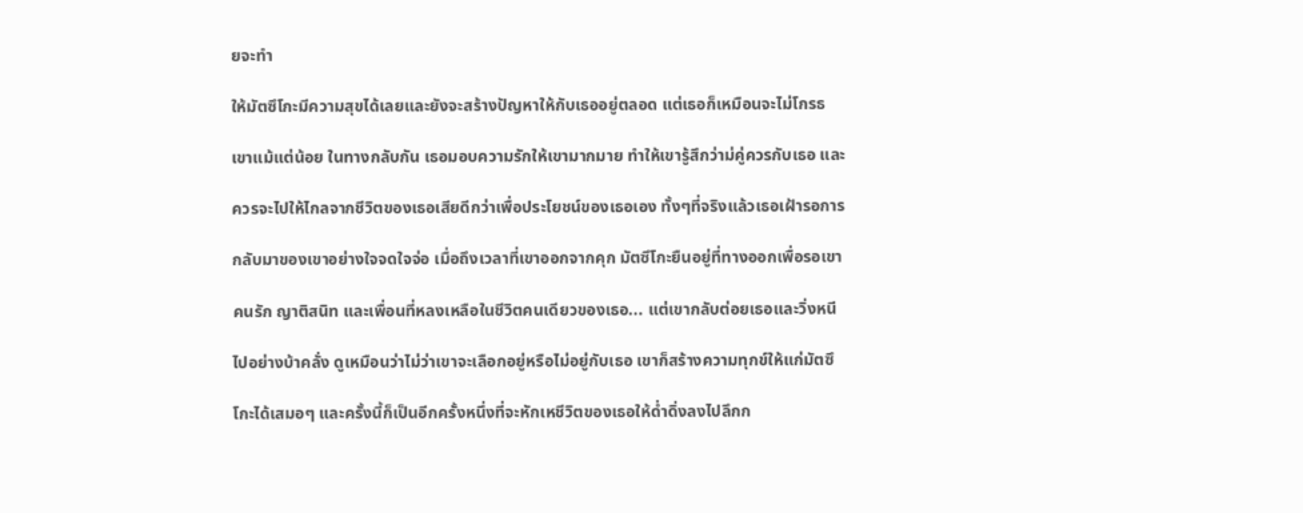ยจะทำ

ให้มัตซึโกะมีความสุขได้เลยและยังจะสร้างปัญหาให้กับเธออยู่ตลอด แต่เธอก็เหมือนจะไม่โกรธ

เขาแม้แต่น้อย ในทางกลับกัน เธอมอบความรักให้เขามากมาย ทำให้เขารู้สึกว่าม่คู่ควรกับเธอ และ

ควรจะไปให้ไกลจากชีวิตของเธอเสียดีกว่าเพื่อประโยชน์ของเธอเอง ทั้งๆที่จริงแล้วเธอเฝ้ารอการ

กลับมาของเขาอย่างใจจดใจจ่อ เมื่อถึงเวลาที่เขาออกจากคุก มัตซึโกะยืนอยู่ที่ทางออกเพื่อรอเขา

คนรัก ญาติสนิท และเพื่อนที่หลงเหลือในชีวิตคนเดียวของเธอ... แต่เขากลับต่อยเธอและวิ่งหนี

ไปอย่างบ้าคลั่ง ดูเหมือนว่าไม่ว่าเขาจะเลือกอยู่หรือไม่อยู่กับเธอ เขาก็สร้างความทุกข์ให้แก่มัตซึ

โกะได้เสมอๆ และครั้งนี้ก็เป็นอีกครั้งหนึ่งที่จะหักเหชีวิตของเธอให้ด่ำดิ่งลงไปลึกก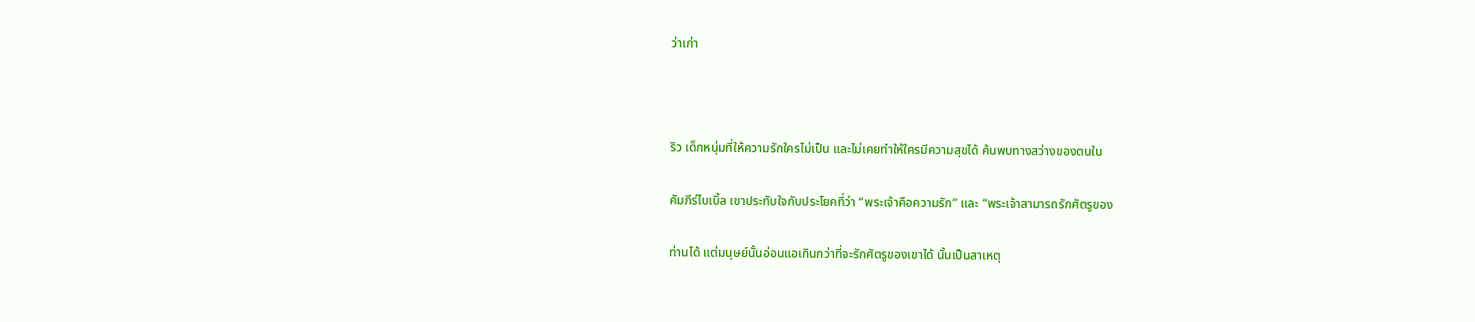ว่าเก่า



ริว เด็กหนุ่มที่ให้ความรักใครไม่เป็น และไม่เคยทำให้ใครมีความสุขได้ ค้นพบทางสว่างของตนใน

คัมภีร์ไบเบิ้ล เขาประทับใจกับประโยคที่ว่า “พระเจ้าคือความรัก” และ “พระเจ้าสามารถรักศัตรูของ

ท่านได้ แต่มนุษย์นั้นอ่อนแอเกินกว่าที่จะรักศัตรูของเขาได้ นั้นเป็นสาเหตุ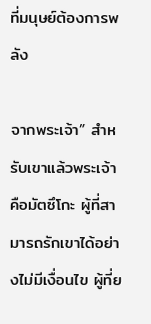ที่มนุษย์ต้องการพลัง

จากพระเจ้า” สำหรับเขาแล้วพระเจ้าคือมัตซึโกะ ผู้ที่สามารถรักเขาได้อย่างไม่มีเงื่อนไข ผู้ที่ย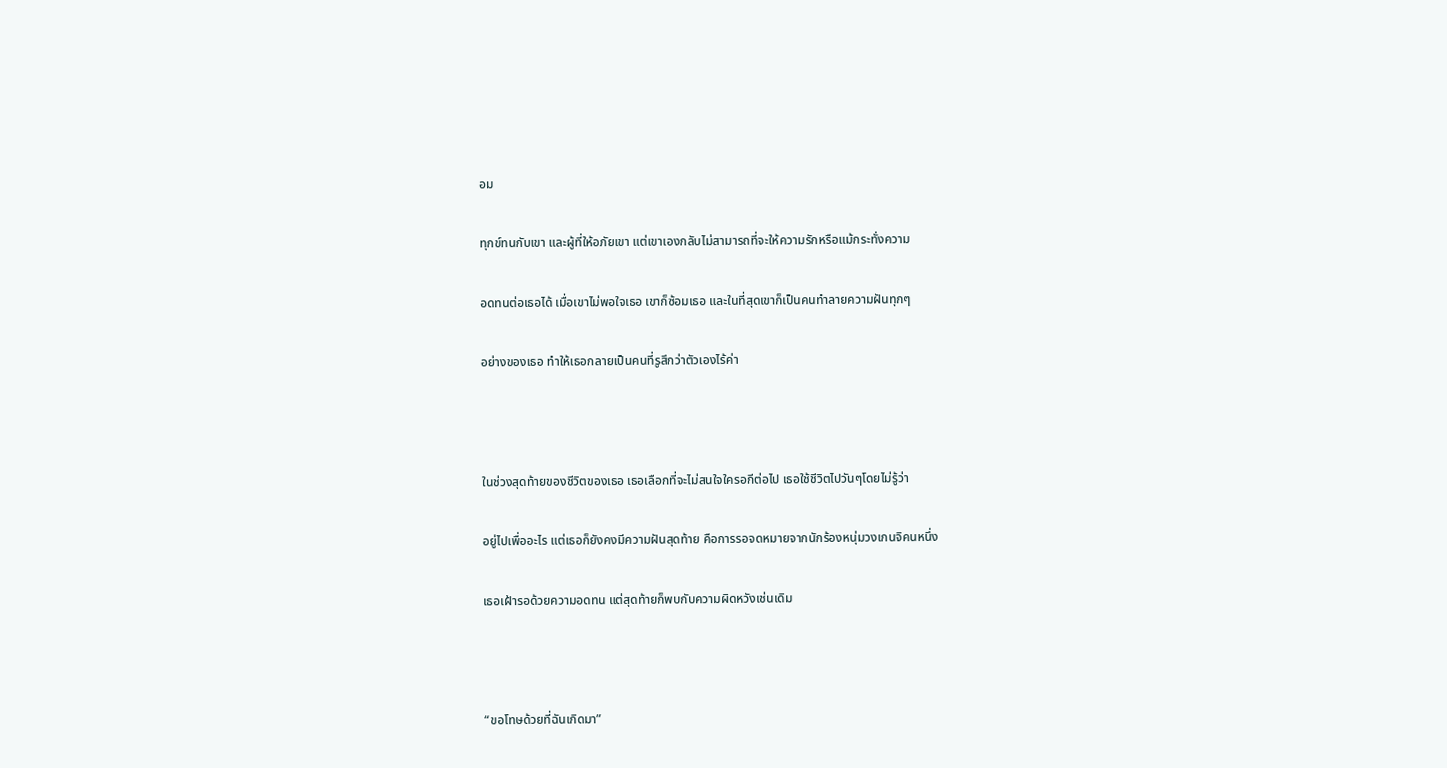อม

ทุกข์ทนกับเขา และผู้ที่ให้อภัยเขา แต่เขาเองกลับไม่สามารถที่จะให้ความรักหรือแม้กระทั่งความ

อดทนต่อเธอได้ เมื่อเขาไม่พอใจเธอ เขาก็ซ้อมเธอ และในที่สุดเขาก็เป็นคนทำลายความฝันทุกๆ

อย่างของเธอ ทำให้เธอกลายเป็นคนที่รูสึกว่าตัวเองไร้ค่า



ในช่วงสุดท้ายของชีวิตของเธอ เธอเลือกที่จะไม่สนใจใครอกีต่อไป เธอใช้ชีวิตไปวันๆโดยไม่รู้ว่า

อยู่ไปเพื่ออะไร แต่เธอก็ยังคงมีความฝันสุดท้าย คือการรอจดหมายจากนักร้องหนุ่มวงเกนจิคนหนึ่ง

เธอเฝ้ารอด้วยความอดทน แต่สุดท้ายก็พบกับความผิดหวังเช่นเดิม



“ขอโทษด้วยที่ฉันเกิดมา”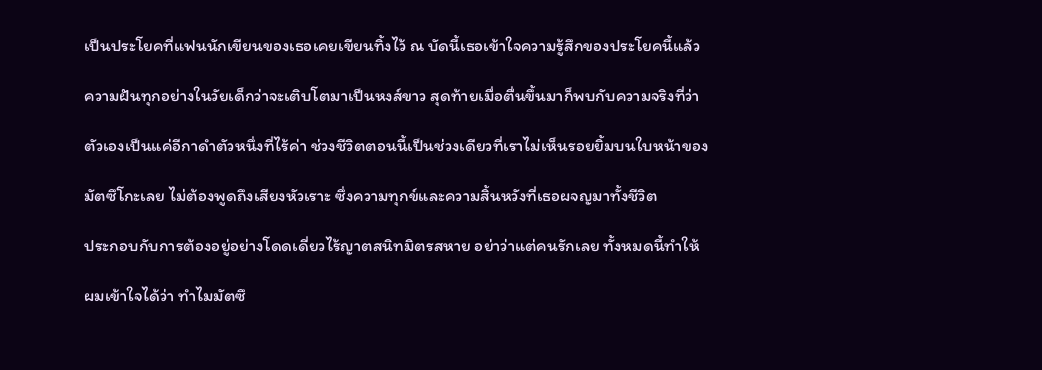เป็นประโยคที่แฟนนักเขียนของเธอเคยเขียนทิ้งไว้ ณ บัดนี้เธอเข้าใจความรู้สึกของประโยคนี้แล้ว

ความฝันทุกอย่างในวัยเด็กว่าจะเติบโตมาเป็นหงส์ขาว สุดท้ายเมื่อตื่นขึ้นมาก็พบกับความจริงที่ว่า

ตัวเองเป็นแค่อีกาดำตัวหนึ่งที่ไร้ค่า ช่วงชีวิตตอนนี้เป็นช่วงเดียวที่เราไม่เห็นรอยยิ้มบนใบหน้าของ

มัตซึโกะเลย ไม่ต้องพูดถึงเสียงหัวเราะ ซึ่งความทุกข์และความสิ้นหวังที่เธอผจญมาทั้งชีวิต

ประกอบกับการต้องอยู่อย่างโดดเดี่ยวไร้ญาตสนิทมิตรสหาย อย่าว่าแต่คนรักเลย ทั้งหมดนี้ทำให้

ผมเข้าใจได้ว่า ทำไมมัตซึ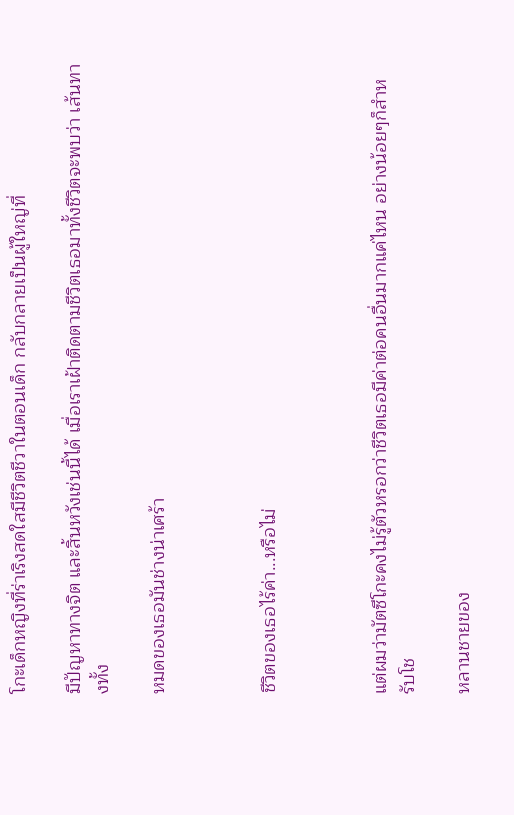โกะเด็กหญิงที่ร่าเริงสดใสมีชีวิตชีวาในตอนเด็ก กลับกลายเป็นผู้ใหญ่ที่

มีปัญหาทางจิต และสิ้นหวังเช่นนี้ได้ เมื่อเราเฝ้าติดตามชีวิตเธอมาทั้งชีวิตจะพบว่า เส้นทางทั้ง

หมดของเธอมันช่างน่าเศร้า



ชีวิตของเธอไร้ค่า...หรือไม่



แต่ผมว่ามัตซึโกะคงไม่รู้ตัวหรอกว่าชีวิตเธอมีค่าต่อคนอื่นมากแค่ไหน อย่างน้อยๆก็สำหรับโช

หลานชายของ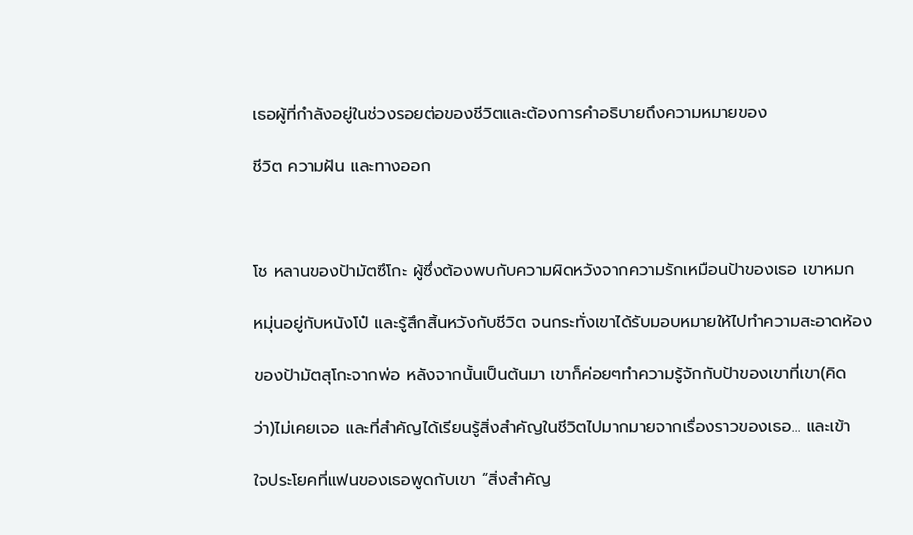เธอผู้ที่กำลังอยู่ในช่วงรอยต่อของชีวิตและต้องการคำอธิบายถึงความหมายของ

ชีวิต ความฝัน และทางออก



โช หลานของป้ามัตซึโกะ ผู้ซึ่งต้องพบกับความผิดหวังจากความรักเหมือนป้าของเธอ เขาหมก

หมุ่นอยู่กับหนังโป๋ และรู้สึกสิ้นหวังกับชีวิต จนกระทั่งเขาได้รับมอบหมายให้ไปทำความสะอาดห้อง

ของป้ามัตสุโกะจากพ่อ หลังจากนั้นเป็นต้นมา เขาก็ค่อยๆทำความรู้จักกับป้าของเขาที่เขา(คิด

ว่า)ไม่เคยเจอ และที่สำคัญได้เรียนรู้สิ่งสำคัญในชีวิตไปมากมายจากเรื่องราวของเธอ... และเข้า

ใจประโยคที่แฟนของเธอพูดกับเขา “สิ่งสำคัญ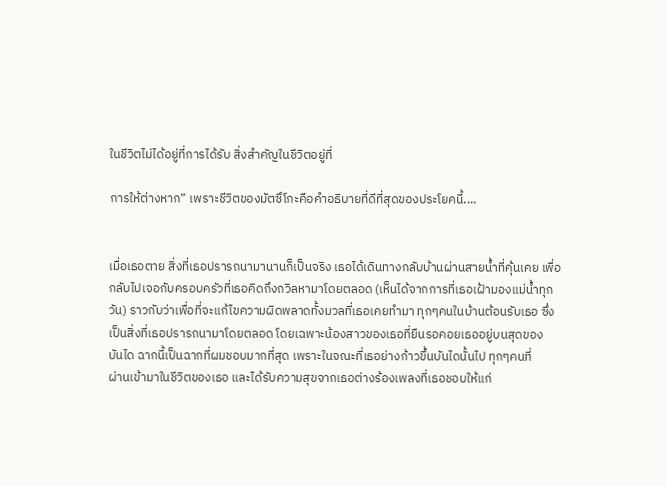ในชีวิตไม่ได้อยู่ที่การได้รับ สิ่งสำคัญในชีวิตอยู่ที่

การให้ต่างหาก” เพราะชีวิตของมัตซึโกะคือคำอธิบายที่ดีที่สุดของประโยคนี้....


เมื่อเธอตาย สิ่งที่เธอปรารถนามานานก็เป็นจริง เธอได้เดินทางกลับบ้านผ่านสายน้ำที่คุ้นเคย เพื่อ
กลับไปเจอกับครอบครัวที่เธอคิดถึงถวิลหามาโดยตลอด (เห็นได้จากการที่เธอเฝ้ามองแม่น้ำทุก
วัน) ราวกับว่าเพื่อที่จะแก้ไขความผิดพลาดทั้งมวลที่เธอเคยทำมา ทุกๆคนในบ้านต้อนรับเธอ ซึ่ง
เป็นสิ่งที่เธอปรารถนามาโดยตลอด โดยเฉพาะน้องสาวของเธอที่ยืนรอคอยเธออยู่บนสุดของ
บันได ฉากนี้เป็นฉากที่ผมชอบมากที่สุด เพราะในจณะที่เธอย่างก้าวขึ้นบันไดนั้นไป ทุกๆคนที่
ผ่านเข้ามาในชีวิตของเธอ และได้รับความสุขจากเธอต่างร้องเพลงที่เธอชอบให้แก่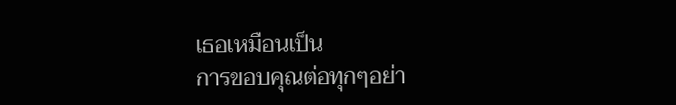เธอเหมือนเป็น
การขอบคุณต่อทุกๆอย่า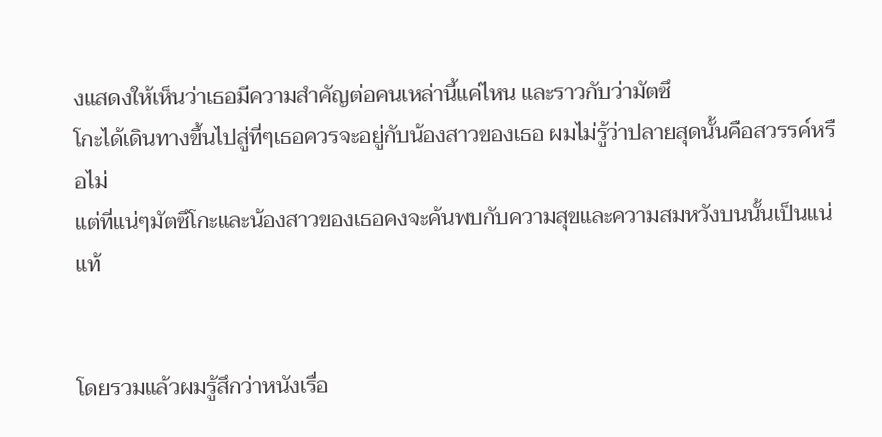งแสดงให้เห็นว่าเธอมีความสำคัญต่อคนเหล่านี้แค่ไหน และราวกับว่ามัตซึ
โกะได้เดินทางขึ้นไปสู่ที่ๆเธอควรจะอยู่กับน้องสาวของเธอ ผมไม่รู้ว่าปลายสุดนั้นคือสวรรค์หรือไม่
แต่ที่แน่ๆมัตซึโกะและน้องสาวของเธอคงจะค้นพบกับความสุขและความสมหวังบนนั้นเป็นแน่แท้


โดยรวมแล้วผมรู้สึกว่าหนังเรื่อ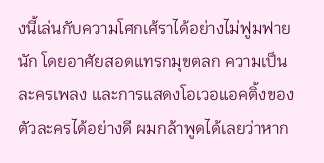งนี้เล่นกับความโศกเศ้ราได้อย่างไม่ฟูมฟายนัก โดยอาศัยสอดแทรกมุขตลก ความเป็นละครเพลง และการแสดงโอเวอแอคติ้งของตัวละครได้อย่างดี ผมกล้าพูดได้เลยว่าหาก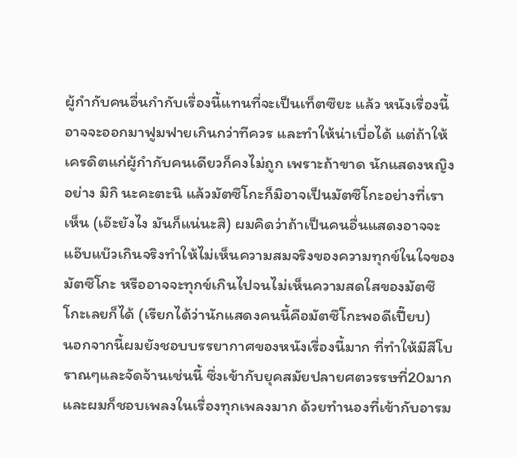ผู้กำกับคนอื่นกำกับเรื่องนี้แทนที่จะเป็นเท็ตซึยะ แล้ว หนังเรื่องนี้อาจจะออกมาฟูมฟายเกินกว่าทีควร และทำให้น่าเบื่อได้ แต่ถ้าให้เครดิตแก่ผู้กำกับคนเดียวก็คงไม่ถูก เพราะถ้าขาด นักแสดงหญิงอย่าง มิกิ นะคะตะนิ แล้วมัตซึโกะก็มิอาจเป็นมัตซึโกะอย่างที่เราเห็น (เอ๊ะยังไง มันก็แน่นะสิ) ผมคิดว่าถ้าเป็นคนอื่นแสดงอาจจะแอ๊บแบ๊วเกินจริงทำให้ไม่เห็นความสมจริงของความทุกข์ในใจของมัตซึโกะ หรืออาจจะทุกข์เกินไปจนไม่เห็นความสดใสของมัตซึโกะเลยก็ได้ (เรียกได้ว่านักแสดงคนนี้คือมัตซึโกะพอดีเปี๊ยบ)
นอกจากนี้ผมยังชอบบรรยากาศของหนังเรื่องนี้มาก ที่ทำให้มีสีโบราณๆและจัดจ้านเช่นนี้ ซึ่งเข้ากับยุคสมัยปลายศตวรรษที่20มาก และผมก็ชอบเพลงในเรื่องทุกเพลงมาก ด้วยทำนองที่เข้ากับอารม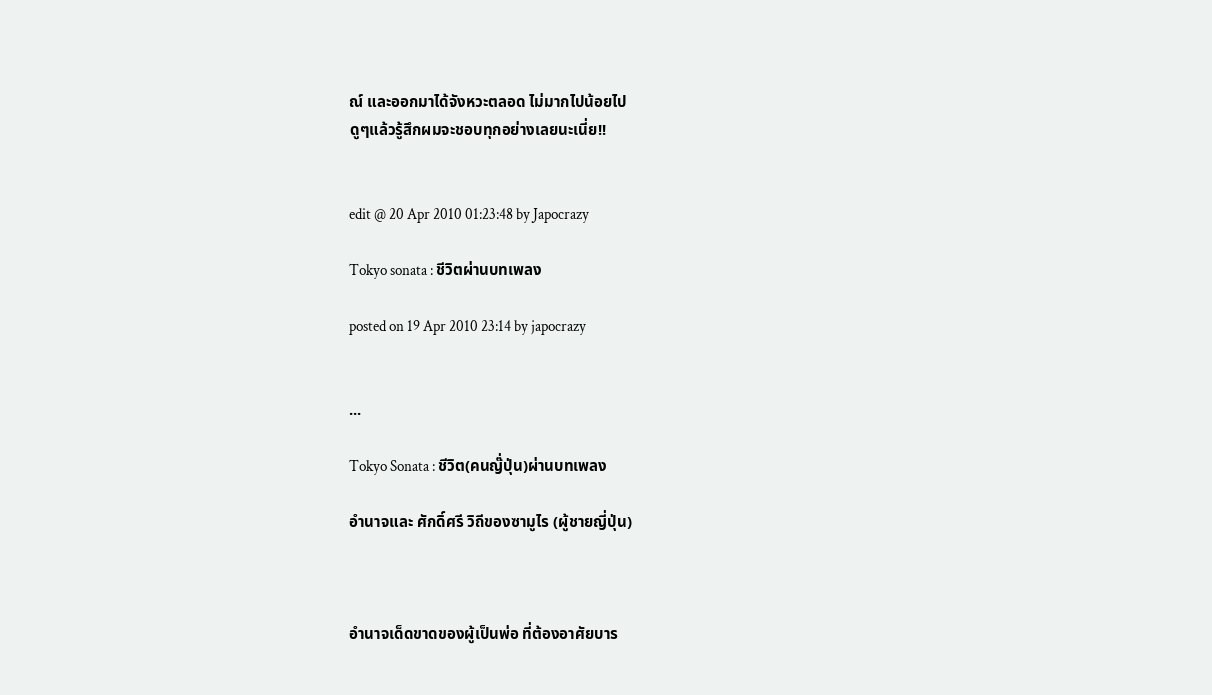ณ์ และออกมาได้จังหวะตลอด ไม่มากไปน้อยไป
ดูๆแล้วรู้สึกผมจะชอบทุกอย่างเลยนะเนี่ย!!


edit @ 20 Apr 2010 01:23:48 by Japocrazy

Tokyo sonata : ชีวิตผ่านบทเพลง

posted on 19 Apr 2010 23:14 by japocrazy


...

Tokyo Sonata : ชีวิต(คนญ๊่ปุ่น)ผ่านบทเพลง

อำนาจและ ศักดิ์ศรี วิถีของซามูไร (ผู้ชายญี่ปุ่น)



อำนาจเด็ดขาดของผู้เป็นพ่อ ที่ต้องอาศัยบาร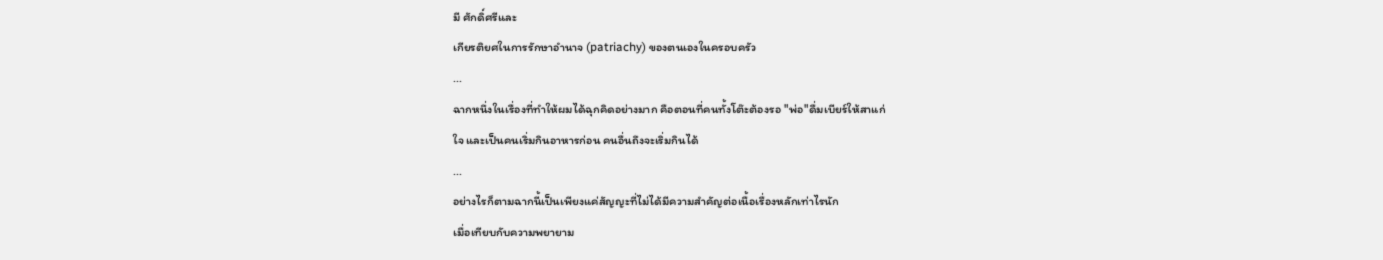มี ศักดิ์ศรีและ
เกียรติยศในการรักษาอำนาจ (patriachy) ของตนเองในครอบครัว
...
ฉากหนึ่งในเรื่องที่ทำให้ผมได้ฉุกคิดอย่างมาก คือตอนที่คนทั้งโต๊ะต้องรอ "พ่อ"ดื่มเบียร์ให้สาแก่
ใจ และเป็นคนเริ่มกินอาหารก่อน คนอื่นถึงจะเริ่มกินได้
...
อย่างไรก็ตามฉากนี้เป็นเพียงแค่สัญญะที่ไม่ได้มีความสำคัญต่อเนื้อเรื่องหลักเท่าไรนัก
เมื่อเทียบกับความพยายาม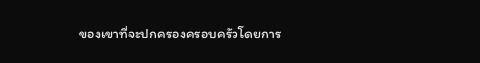ของเขาที่จะปกครองครอบครัวโดยการ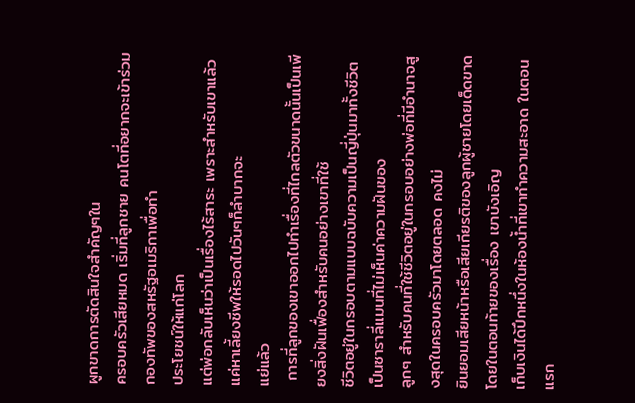ผูกขาดการตัดสินใจสำคัญๆใน
ครอบครัวเสียหมด เริ่มที่ลูกชาย คนโตที่อยากจะเข้าร่วมกองทัพของสหรัฐอเมริกาเพื่อทำ
ประโยชน์ให้แก่โลก
แต่พ่อกลับเห็นว่าเป็นเรื่องไร้สาระ เพราะสำหรับเขาแล้วแค่หาเลี้ยงชีพให้รอดไปวันๆก็ลำบากจะ
แย่แล้ว
 การที่ลูกของเขาออกไปทำเรื่องที่ไกลตัวขนาดนั้นเป็นเพียงสิ่งฝันเฟื่องสำหรับคนอย่างเขาที่ใช้
ชีวิตอยู่ในกรอบตามแบบฉบับความเป็นญี่ปุ่นมาทั้งชีวิต เป็นซาราลี่แมนที่ไม่เห็นค่าความฝันของ
ลูกๆ สำหรับคนที่ใช้ชีวิตอยู่ในกรอบอย่างพ่อที่มีอำนาจสูงสุดในครอบครัวมาโดยตลอด คงไม่
ยินยอมเสียหน้าหรือเสียเกียรติของลูกผู้ชายโดยเด็ดขาด โดยในตอนท้ายของเรื่อง เขาบังเอิญ
เก็บเงินได้ปึกหนึ่งในห้องน้ำที่เขาทำความสะอาด ในตอนแรก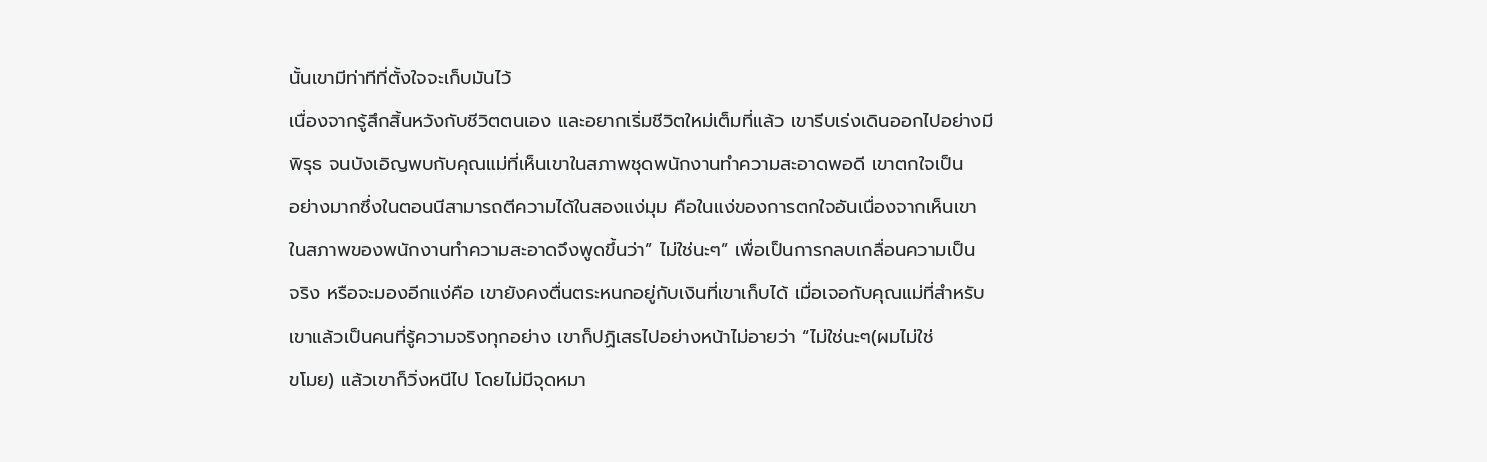นั้นเขามีท่าทีที่ตั้งใจจะเก็บมันไว้
เนื่องจากรู้สึกสิ้นหวังกับชีวิตตนเอง และอยากเริ่มชีวิตใหม่เต็มที่แล้ว เขารีบเร่งเดินออกไปอย่างมี
พิรุธ จนบังเอิญพบกับคุณแม่ที่เห็นเขาในสภาพชุดพนักงานทำความสะอาดพอดี เขาตกใจเป็น
อย่างมากซึ่งในตอนนีสามารถตีความได้ในสองแง่มุม คือในแง่ของการตกใจอันเนื่องจากเห็นเขา
ในสภาพของพนักงานทำความสะอาดจึงพูดขึ้นว่า” ไม่ใช่นะๆ” เพื่อเป็นการกลบเกลื่อนความเป็น
จริง หรือจะมองอีกแง่คือ เขายังคงตื่นตระหนกอยู่กับเงินที่เขาเก็บได้ เมื่อเจอกับคุณแม่ที่สำหรับ
เขาแล้วเป็นคนที่รู้ความจริงทุกอย่าง เขาก็ปฏิเสธไปอย่างหน้าไม่อายว่า “ไม่ใช่นะๆ(ผมไม่ใช่
ขโมย) แล้วเขาก็วิ่งหนีไป โดยไม่มีจุดหมา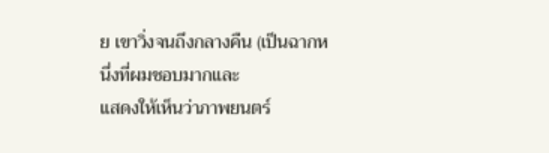ย เขาวิ่งจนถึงกลางคืน (เป็นฉากหนึ่งที่ผมชอบมากและ
แสดงให้เห็นว่าภาพยนตร์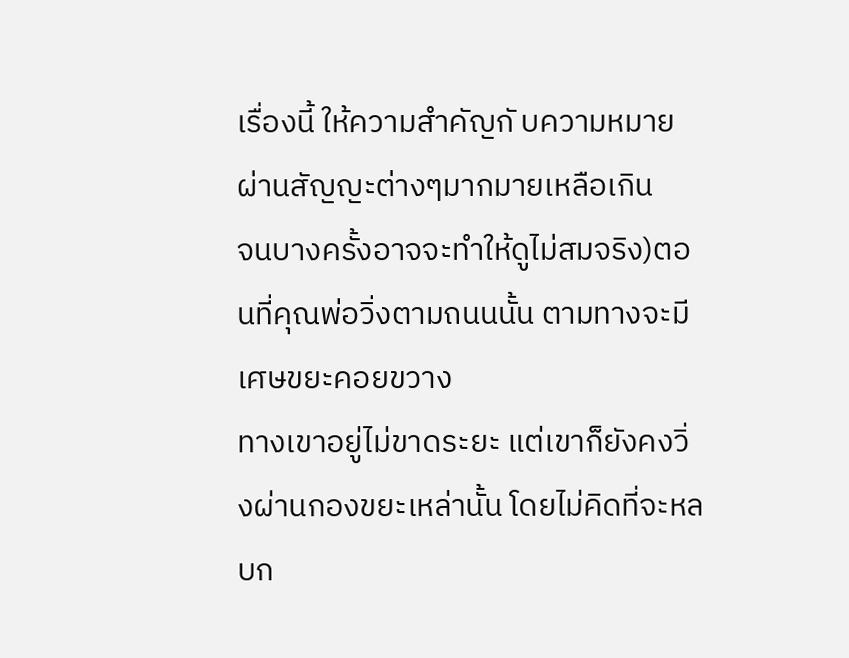เรื่องนี้ ให้ความสำคัญกั บความหมายผ่านสัญญะต่างๆมากมายเหลือเกิน
จนบางครั้งอาจจะทำให้ดูไม่สมจริง)ตอนที่คุณพ่อวิ่งตามถนนนั้น ตามทางจะมีเศษขยะคอยขวาง
ทางเขาอยู่ไม่ขาดระยะ แต่เขาก็ยังคงวิ่งผ่านกองขยะเหล่านั้น โดยไม่คิดที่จะหลบก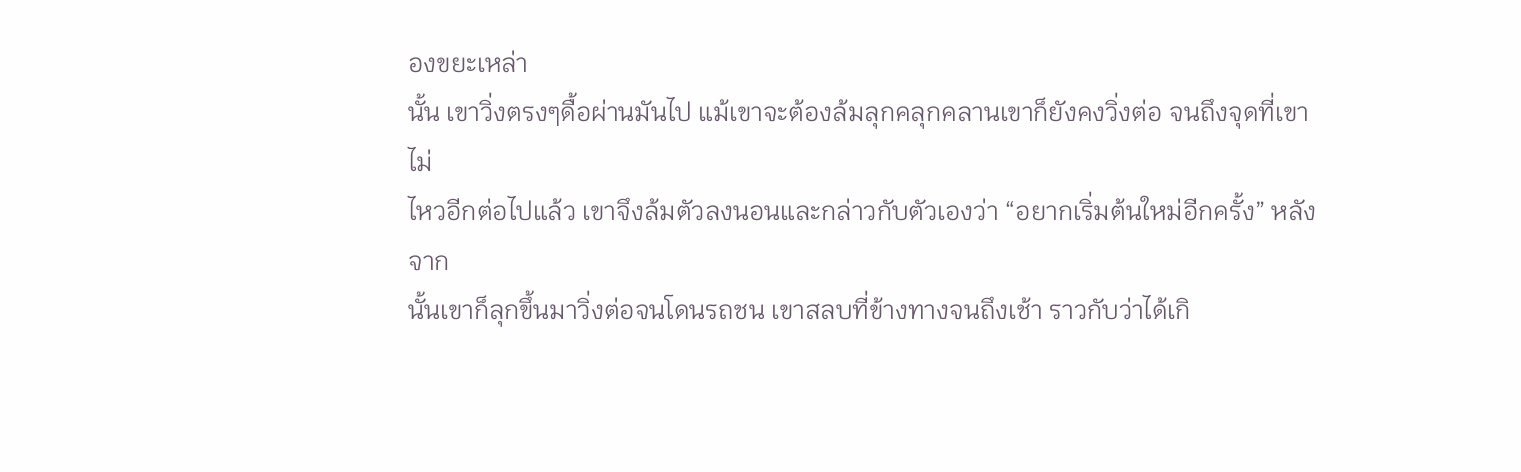องขยะเหล่า
นั้น เขาวิ่งตรงๆดื้อผ่านมันไป แม้เขาจะต้องล้มลุกคลุกคลานเขาก็ยังคงวิ่งต่อ จนถึงจุดที่เขาไม่
ไหวอีกต่อไปแล้ว เขาจึงล้มตัวลงนอนและกล่าวกับตัวเองว่า “อยากเริ่มต้นใหม่อีกครั้ง” หลังจาก
นั้นเขาก็ลุกขึ้นมาวิ่งต่อจนโดนรถชน เขาสลบที่ข้างทางจนถึงเช้า ราวกับว่าได้เกิ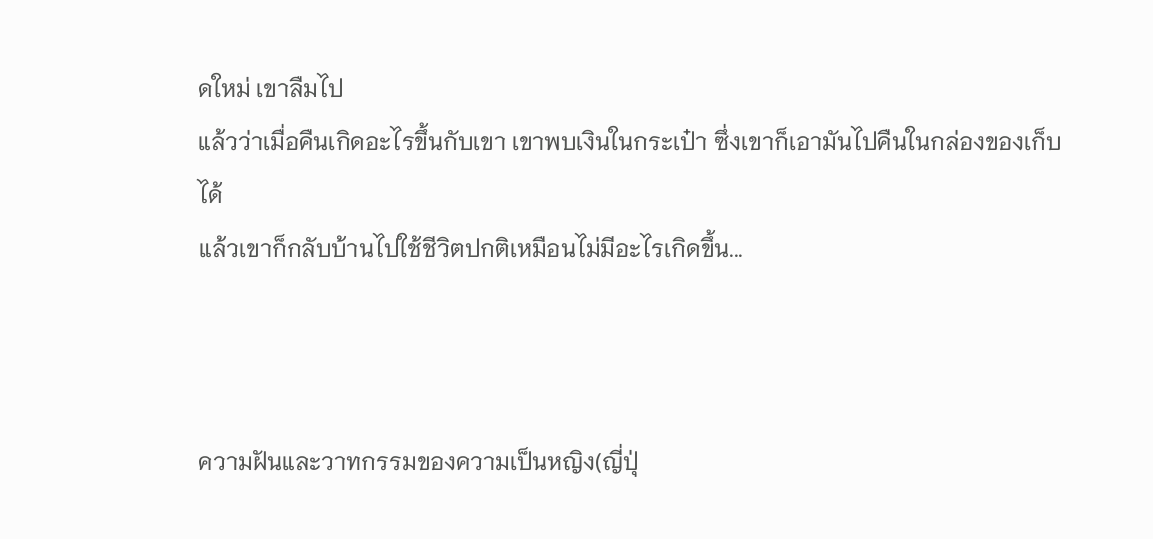ดใหม่ เขาลืมไป
แล้วว่าเมื่อคืนเกิดอะไรขึ้นกับเขา เขาพบเงินในกระเป๋า ซึ่งเขาก็เอามันไปคืนในกล่องของเก็บได้
แล้วเขาก็กลับบ้านไปใช้ชีวิตปกติเหมือนไม่มีอะไรเกิดขึ้น...



ความฝันและวาทกรรมของความเป็นหญิง(ญี่ปุ่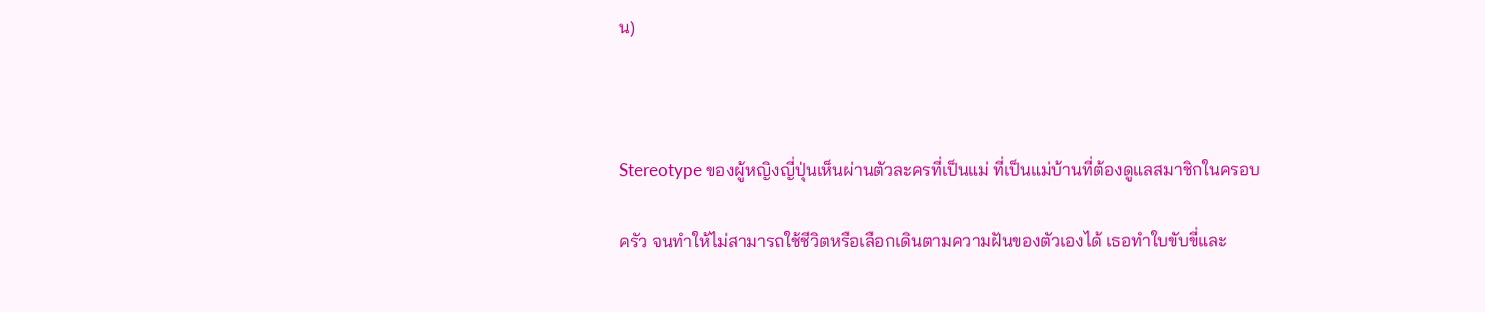น)



Stereotype ของผู้หญิงญี่ปุ่นเห็นผ่านตัวละครที่เป็นแม่ ที่เป็นแม่บ้านที่ต้องดูแลสมาชิกในครอบ

ครัว จนทำให้ไม่สามารถใช้ชีวิตหรือเลือกเดินตามความฝันของตัวเองได้ เธอทำใบขับขี่และ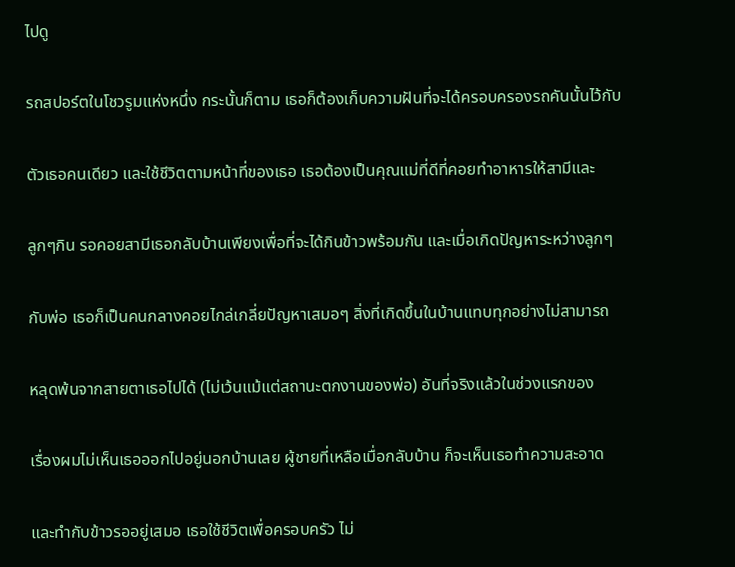ไปดู

รถสปอร์ตในโชวรูมแห่งหนึ่ง กระนั้นก็ตาม เธอก็ต้องเก็บความฝันที่จะได้ครอบครองรถคันนั้นไว้กับ

ตัวเธอคนเดียว และใช้ชีวิตตามหน้าที่ของเธอ เธอต้องเป็นคุณแม่ที่ดีที่คอยทำอาหารให้สามีและ

ลูกๆกิน รอคอยสามีเธอกลับบ้านเพียงเพื่อที่จะได้กินข้าวพร้อมกัน และเมื่อเกิดปัญหาระหว่างลูกๆ

กับพ่อ เธอก็เป็นคนกลางคอยไกล่เกลี่ยปัญหาเสมอๆ สิ่งที่เกิดขึ้นในบ้านแทบทุกอย่างไม่สามารถ

หลุดพ้นจากสายตาเธอไปได้ (ไม่เว้นแม้แต่สถานะตกงานของพ่อ) อันที่จริงแล้วในช่วงแรกของ

เรื่องผมไม่เห็นเธอออกไปอยู่นอกบ้านเลย ผู้ชายที่เหลือเมื่อกลับบ้าน ก็จะเห็นเธอทำความสะอาด

และทำกับข้าวรออยู่เสมอ เธอใช้ชีวิตเพื่อครอบครัว ไม่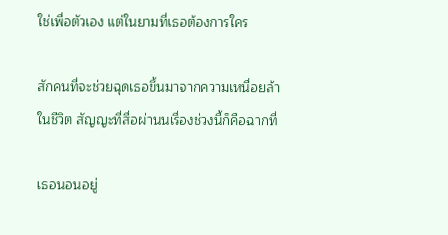ใช่เพื่อตัวเอง แต่ในยามที่เธอต้องการใคร

สักคนที่จะช่วยฉุดเธอขึ้นมาจากความเหนื่อยล้าในชีวิต สัญญะที่สื่อผ่านนเรื่องช่วงนี้ก็คือฉากที่

เธอนอนอยู่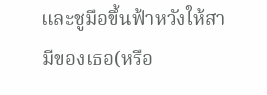และชูมือขึ้นฟ้าหวังให้สามีของเธอ(หรือ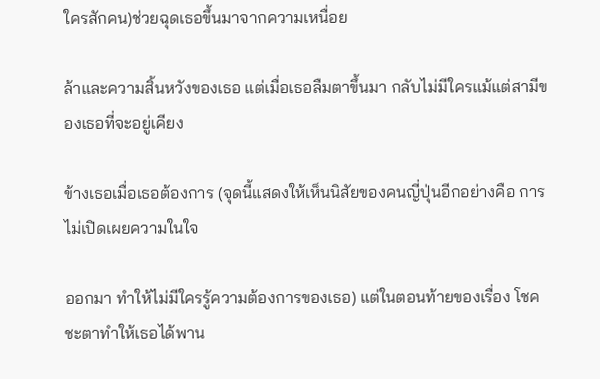ใครสักคน)ช่วยฉุดเธอขึ้นมาจากความเหนื่อย

ล้าและความสิ้นหวังของเธอ แต่เมื่อเธอลืมตาขึ้นมา กลับไม่มีใครแม้แต่สามีของเธอที่จะอยู่เคียง

ข้างเธอเมื่อเธอต้องการ (จุดนี้แสดงให้เห็นนิสัยของคนญี่ปุ่นอีกอย่างคือ การไม่เปิดเผยความในใจ

ออกมา ทำให้ไม่มีใครรู้ความต้องการของเธอ) แต่ในตอนท้ายของเรื่อง โชคชะตาทำให้เธอได้พาน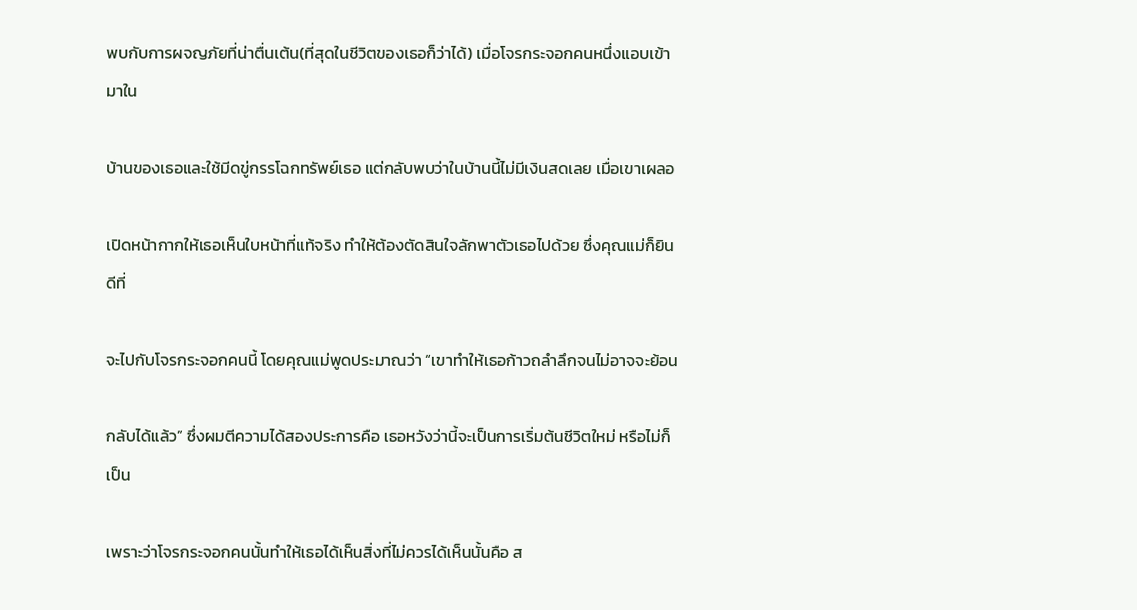พบกับการผจญภัยที่น่าตื่นเต้น(ที่สุดในชีวิตของเธอก็ว่าได้) เมื่อโจรกระจอกคนหนึ่งแอบเข้ามาใน

บ้านของเธอและใช้มีดขู่กรรโฉกทรัพย์เธอ แต่กลับพบว่าในบ้านนี้ไม่มีเงินสดเลย เมื่อเขาเผลอ

เปิดหน้ากากให้เธอเห็นใบหน้าที่แท้จริง ทำให้ต้องตัดสินใจลักพาตัวเธอไปด้วย ซึ่งคุณแม่ก็ยินดีที่

จะไปกับโจรกระจอกคนนี้ โดยคุณแม่พูดประมาณว่า “เขาทำให้เธอก้าวถลำลึกจนไม่อาจจะย้อน

กลับได้แล้ว” ซึ่งผมตีความได้สองประการคือ เธอหวังว่านี้จะเป็นการเริ่มต้นชีวิตใหม่ หรือไม่ก็เป็น

เพราะว่าโจรกระจอกคนนั้นทำให้เธอได้เห็นสิ่งที่ไม่ควรได้เห็นนั้นคือ ส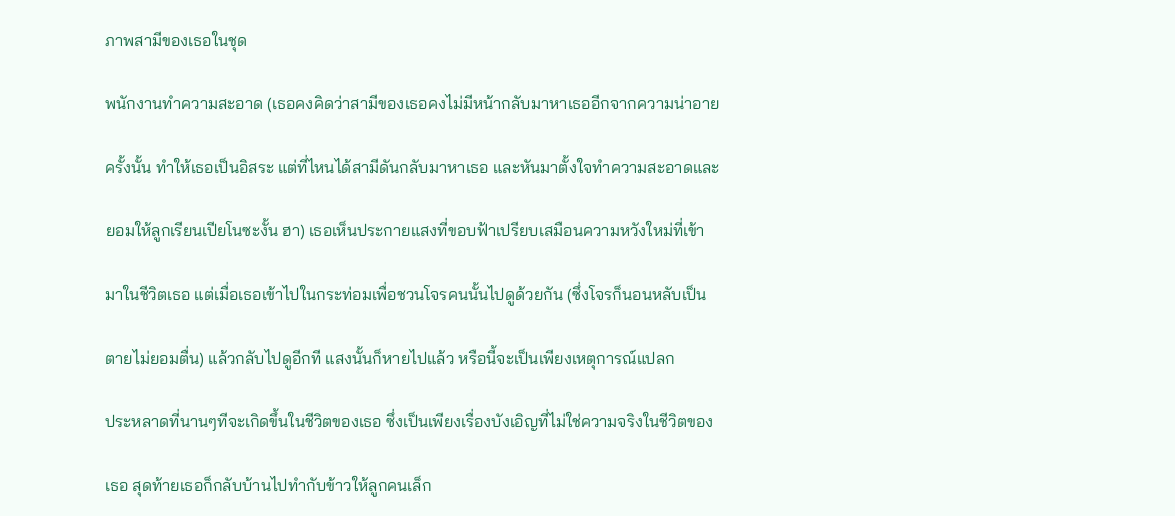ภาพสามีของเธอในชุด

พนักงานทำความสะอาด (เธอคงคิดว่าสามีของเธอคงไม่มีหน้ากลับมาหาเธออีกจากความน่าอาย

ครั้งนั้น ทำให้เธอเป็นอิสระ แต่ที่ไหนได้สามีดันกลับมาหาเธอ และหันมาตั้งใจทำความสะอาดและ

ยอมให้ลูกเรียนเปียโนซะงั้น ฮา) เธอเห็นประกายแสงที่ขอบฟ้าเปรียบเสมือนความหวังใหม่ที่เข้า

มาในชีวิตเธอ แต่เมื่อเธอเข้าไปในกระท่อมเพื่อชวนโจรคนนั้นไปดูด้วยกัน (ซึ่งโจรก็นอนหลับเป็น

ตายไม่ยอมตื่น) แล้วกลับไปดูอีกที แสงนั้นก็หายไปแล้ว หรือนี้จะเป็นเพียงเหตุการณ์แปลก

ประหลาดที่นานๆทีจะเกิดขึ้นในชีวิตของเธอ ซึ่งเป็นเพียงเรื่องบังเอิญที่ไม่ใช่ความจริงในชีวิตของ

เธอ สุดท้ายเธอก็กลับบ้านไปทำกับข้าวให้ลูกคนเล็ก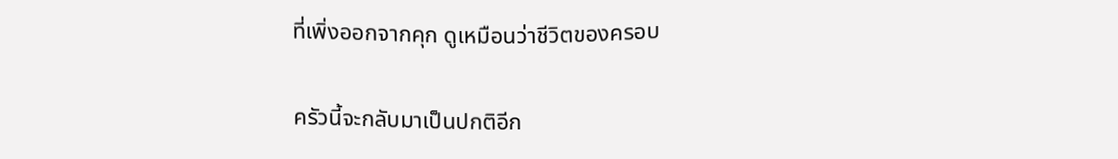ที่เพิ่งออกจากคุก ดูเหมือนว่าชีวิตของครอบ

ครัวนี้จะกลับมาเป็นปกติอีก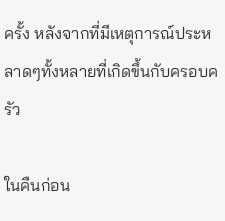ครั้ง หลังจากที่มีเหตุการณ์ประหลาดๆทั้งหลายที่เกิดขึ้นกับครอบครัว

ในคืนก่อน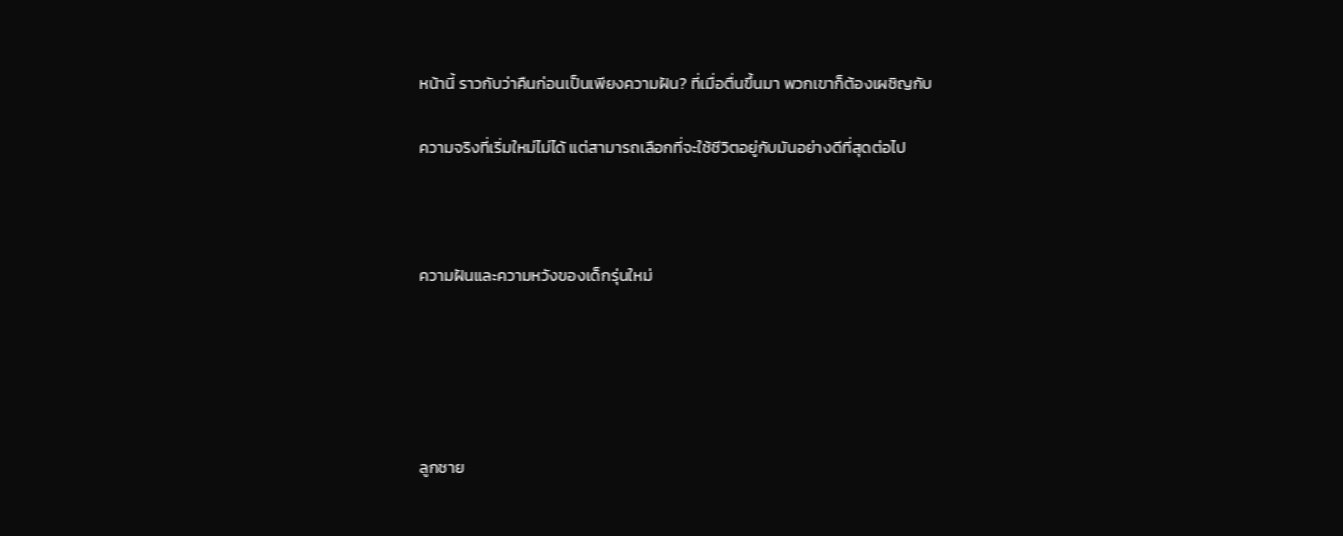หน้านี้ ราวกับว่าคืนก่อนเป็นเพียงความฝัน? ที่เมื่อตื่นขึ้นมา พวกเขาก็ต้องเผชิญกับ

ความจริงที่เริ่มใหม่ไม่ได้ แต่สามารถเลือกที่จะใช้ชีวิตอยู่กับมันอย่างดีที่สุดต่อไป



ความฝันและความหวังของเด็กรุ่นใหม่





ลูกชาย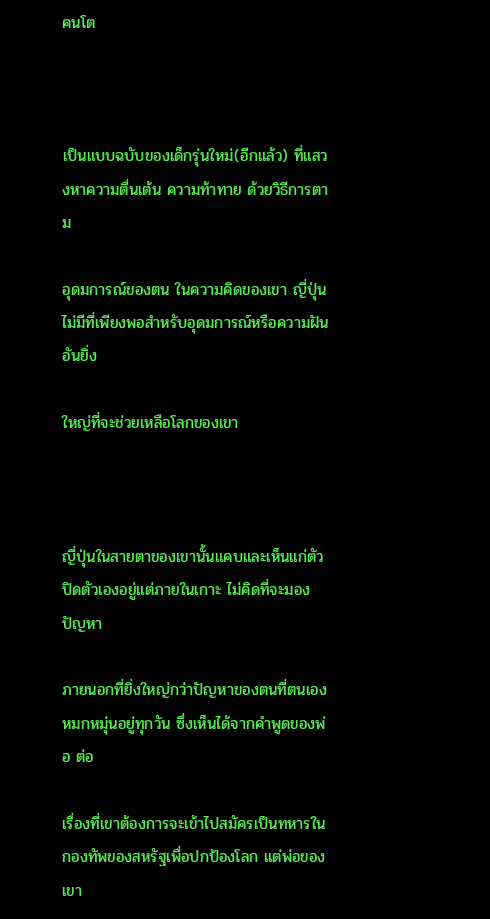คนโต



เป็นแบบฉบับของเด็กรุ่นใหม่(อีกแล้ว) ที่แสวงหาความตื่นเต้น ความท้าทาย ด้วยวิธีการตาม

อุดมการณ์ของตน ในความคิดของเขา ญี่ปุ่นไม่มีที่เพียงพอสำหรับอุดมการณ์หรือความฝันอันยิ่ง

ใหญ่ที่จะช่วยเหลือโลกของเขา



ญี่ปุ่นในสายตาของเขานั้นแคบและเห็นแก่ตัว ปิดตัวเองอยู่แต่ภายในเกาะ ไม่คิดที่จะมองปัญหา

ภายนอกที่ยิ่งใหญ่กว่าปัญหาของตนที่ตนเองหมกหมุ่นอยู่ทุกวัน ซึ่งเห็นได้จากคำพูดของพ่อ ต่อ

เรื่องที่เขาต้องการจะเข้าไปสมัครเป็นทหารในกองทัพของสหรัฐเพื่อปกป้องโลก แต่พ่อของเขา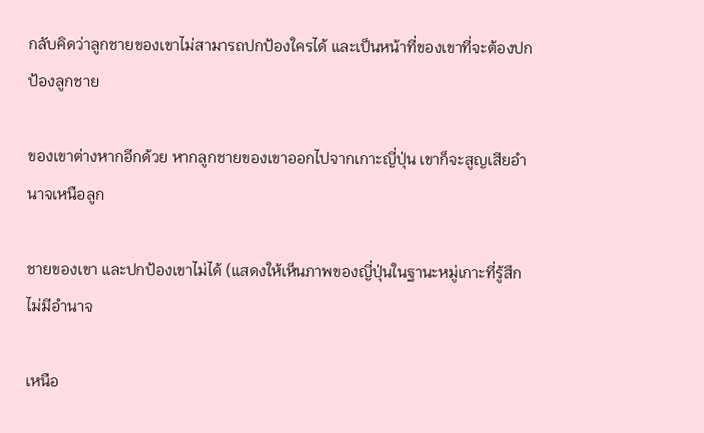กลับคิดว่าลูกชายของเขาไม่สามารถปกป้องใครได้ และเป็นหน้าที่ของเขาที่จะต้องปกป้องลูกชาย

ของเขาต่างหากอีกด้วย หากลูกชายของเขาออกไปจากเกาะญี่ปุ่น เขาก็จะสูญเสียอำนาจเหนือลูก

ชายของเขา และปกป้องเขาไม่ได้ (แสดงให้เห็นภาพของญี่ปุ่นในฐานะหมู่เกาะที่รู้สึกไม่มีอำนาจ

เหนือ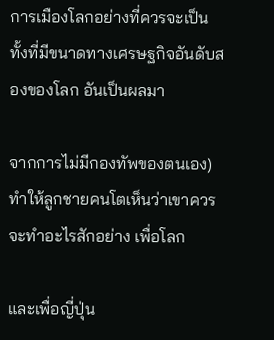การเมืองโลกอย่างที่ควรจะเป็นทั้งที่มีขนาดทางเศรษฐกิจอันดับสองของโลก อันเป็นผลมา

จากการไม่มีกองทัพของตนเอง) ทำให้ลูกชายคนโตเห็นว่าเขาควรจะทำอะไรสักอย่าง เพื่อโลก

และเพื่อญี่ปุ่น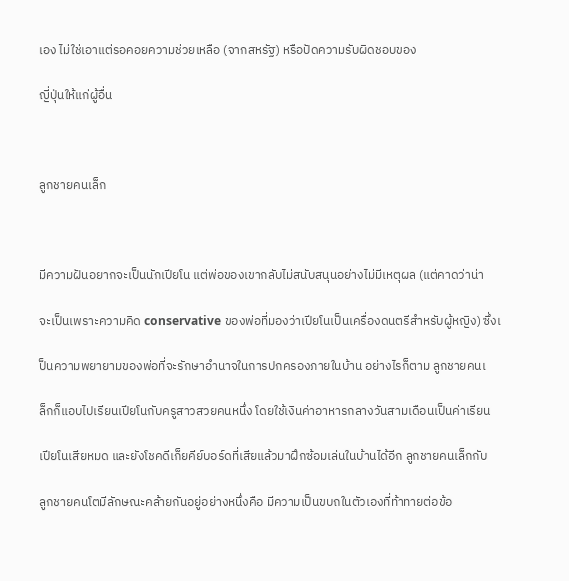เอง ไม่ใช่เอาแต่รอคอยความช่วยเหลือ (จากสหรัฐ) หรือปัดความรับผิดชอบของ

ญี่ปุ่นให้แก่ผู้อื่น



ลูกชายคนเล็ก



มีความฝันอยากจะเป็นนักเปียโน แต่พ่อของเขากลับไม่สนับสนุนอย่างไม่มีเหตุผล (แต่คาดว่าน่า

จะเป็นเพราะความคิด conservative ของพ่อที่มองว่าเปียโนเป็นเครื่องดนตรีสำหรับผู้หญิง) ซึ่งเ

ป็นความพยายามของพ่อที่จะรักษาอำนาจในการปกครองภายในบ้าน อย่างไรก็ตาม ลูกชายคนเ

ล็กก็แอบไปเรียนเปียโนกับครูสาวสวยคนหนึ่ง โดยใช้เงินค่าอาหารกลางวันสามเดือนเป็นค่าเรียน

เปียโนเสียหมด และยังโชคดีเก็ยคีย์บอร์ดที่เสียแล้วมาฝึกซ้อมเล่นในบ้านได้อีก ลูกชายคนเล็กกับ

ลูกชายคนโตมีลักษณะคล้ายกันอยู่อย่างหนึ่งคือ มีความเป็นขบถในตัวเองที่ท้าทายต่อข้อ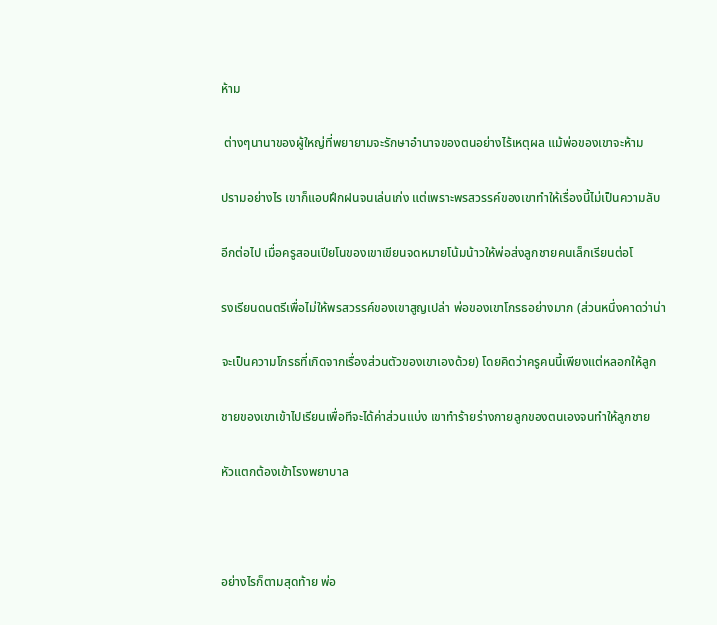ห้าม

 ต่างๆนานาของผู้ใหญ่ที่พยายามจะรักษาอำนาจของตนอย่างไร้เหตุผล แม้พ่อของเขาจะห้าม

ปรามอย่างไร เขาก็แอบฝึกฝนจนเล่นเก่ง แต่เพราะพรสวรรค์ของเขาทำให้เรื่องนี้ไม่เป็นความลับ

อีกต่อไป เมื่อครูสอนเปียโนของเขาเขียนจดหมายโน้มน้าวให้พ่อส่งลูกชายคนเล็กเรียนต่อโ

รงเรียนดนตรีเพื่อไม่ให้พรสวรรค์ของเขาสูญเปล่า พ่อของเขาโกรธอย่างมาก (ส่วนหนึ่งคาดว่าน่า

จะเป็นความโกรธที่เกิดจากเรื่องส่วนตัวของเขาเองด้วย) โดยคิดว่าครูคนนี้เพียงแต่หลอกให้ลูก

ชายของเขาเข้าไปเรียนเพื่อทีจะได้ค่าส่วนแบ่ง เขาทำร้ายร่างกายลูกของตนเองจนทำให้ลูกชาย

หัวแตกต้องเข้าโรงพยาบาล



อย่างไรก็ตามสุดท้าย พ่อ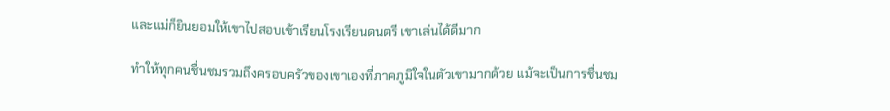และแม่ก็ยินยอมให้เขาไปสอบเข้าเรียนโรงเรียนดนตรี เขาเล่นได้ดีมาก

ทำให้ทุกคนชื่นชมรวมถึงครอบครัวของเขาเองที่ภาคภูมิใจในตัวเขามากด้วย แม้จะเป็นการชื่นชม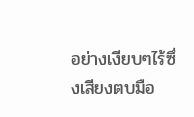อย่างเงียบๆไร้ซึ่งเสียงตบมือ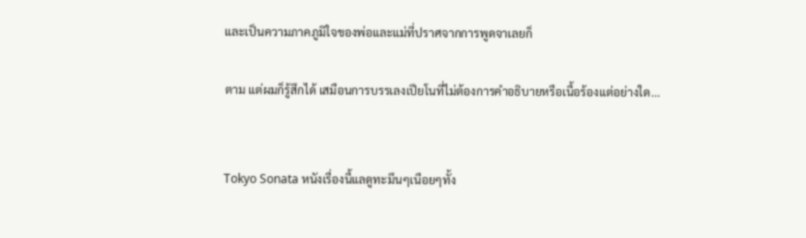และเป็นความภาคภูมิใจของพ่อและแม่ที่ปราศจากการพูดจาเลยก็

ตาม แต่ผมก็รู้สึกได้ เสมือนการบรรเลงเปียโนที่ไม่ต้องการคำอธิบายหรือเนื้อร้องแต่อย่างใด...


Tokyo Sonata หนังเรื่องนื้แลดูทะมึนๆเนือยๆทั้ง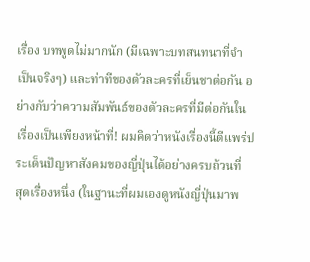เรื่อง บทพูดไม่มากนัก (มีเฉพาะบทสนทนาที่จำ
เป็นจริงๆ) และท่าทีของตัวละครที่เย็นชาต่อกัน อย่างกับว่าความสัมพันธ์ของตัวละครที่มีต่อกันใน
เรื่องเป็นเพียงหน้าที่! ผมคิดว่าหนังเรื่องนี้ตีแพร่ประเด็นปัญหาสังคมของญี่ปุ่นได้อย่างครบถ้วนที่
สุดเรื่องหนึ่ง (ในฐานะที่ผมเองดูหนังญี่ปุ่นมาพ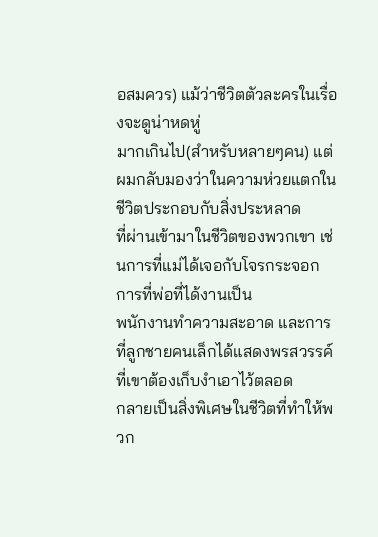อสมควร) แม้ว่าชีวิตตัวละครในเรื่องจะดูน่าหดหู่
มากเกินไป(สำหรับหลายๆคน) แต่ผมกลับมองว่าในความห่วยแตกในชีวิตประกอบกับสิ่งประหลาด
ที่ผ่านเข้ามาในชีวิตของพวกเขา เช่นการที่แม่ได้เจอกับโจรกระจอก การที่พ่อที่ได้งานเป็น
พนักงานทำความสะอาด และการที่ลูกชายคนเล็กได้แสดงพรสวรรค์ที่เขาต้องเก็บงำเอาไว้ตลอด
กลายเป็นสิ่งพิเศษในชีวิตที่ทำให้พวก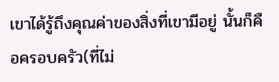เขาได้รู้ถึงคุณค่าของสิ่งที่เขามีอยู่ นั้นก็คือครอบครัว(ที่ไม่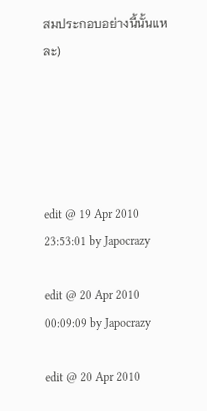สมประกอบอย่างนี้นั้นแหละ)





edit @ 19 Apr 2010 23:53:01 by Japocrazy

edit @ 20 Apr 2010 00:09:09 by Japocrazy

edit @ 20 Apr 2010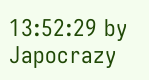13:52:29 by Japocrazy